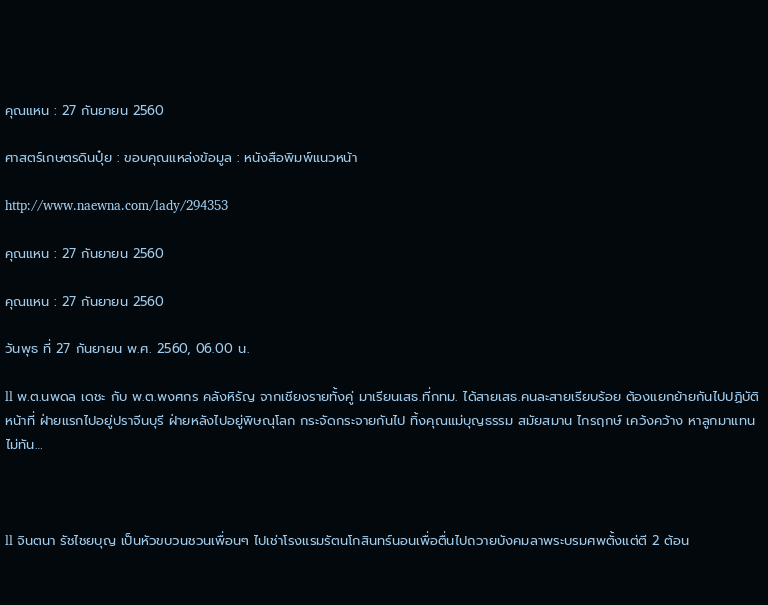คุณแหน : 27 กันยายน 2560

ศาสตร์เกษตรดินปุ๋ย : ขอบคุณแหล่งข้อมูล : หนังสือพิมพ์แนวหน้า

http://www.naewna.com/lady/294353

คุณแหน : 27 กันยายน 2560

คุณแหน : 27 กันยายน 2560

วันพุธ ที่ 27 กันยายน พ.ศ. 2560, 06.00 น.

ll พ.ต.นพดล เดชะ กับ พ.ต.พงศกร คลังหิรัญ จากเชียงรายทั้งคู่ มาเรียนเสธ.ที่กทม. ได้สายเสธ.คนละสายเรียบร้อย ต้องแยกย้ายกันไปปฏิบัติหน้าที่ ฝ่ายแรกไปอยู่ปราจีนบุรี ฝ่ายหลังไปอยู่พิษณุโลก กระจัดกระจายกันไป ทิ้งคุณแม่บุญธรรม สมัยสมาน ไกรฤกษ์ เคว้งคว้าง หาลูกมาแทนไม่ทัน…



ll จินตนา รัชไชยบุญ เป็นหัวขบวนชวนเพื่อนๆ ไปเช่าโรงแรมรัตนโกสินทร์นอนเพื่อตื่นไปถวายบังคมลาพระบรมศพตั้งแต่ตี 2 ต้อน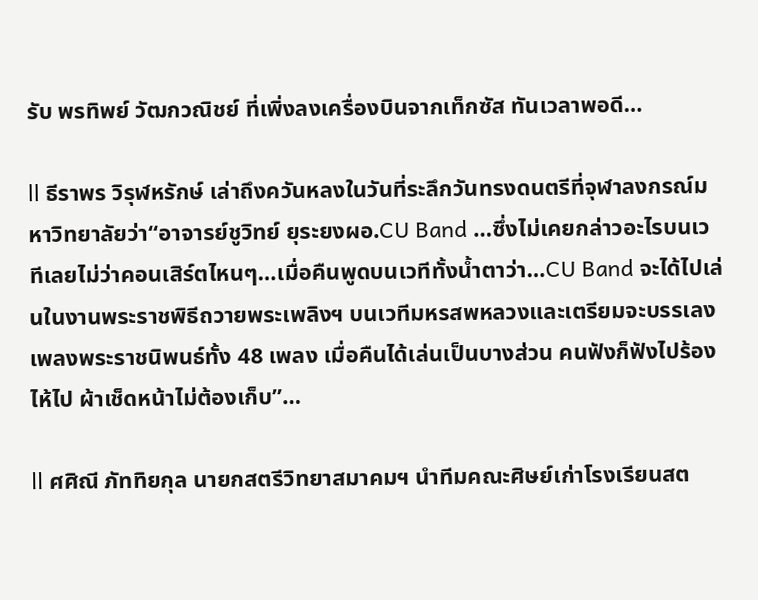รับ พรทิพย์ วัฒกวณิชย์ ที่เพิ่งลงเครื่องบินจากเท็กซัส ทันเวลาพอดี…

ll ธีราพร วิรุฬหรักษ์ เล่าถึงควันหลงในวันที่ระลึกวันทรงดนตรีที่จุฬาลงกรณ์มหาวิทยาลัยว่า“อาจารย์ชูวิทย์ ยุระยงผอ.CU Band …ซึ่งไม่เคยกล่าวอะไรบนเวทีเลยไม่ว่าคอนเสิร์ตไหนๆ…เมื่อคืนพูดบนเวทีทั้งน้ำตาว่า…CU Band จะได้ไปเล่นในงานพระราชพิธีถวายพระเพลิงฯ บนเวทีมหรสพหลวงและเตรียมจะบรรเลงเพลงพระราชนิพนธ์ทั้ง 48 เพลง เมื่อคืนได้เล่นเป็นบางส่วน คนฟังก็ฟังไปร้องไห้ไป ผ้าเช็ดหน้าไม่ต้องเก็บ”…

ll ศศิณี ภัททิยกุล นายกสตรีวิทยาสมาคมฯ นำทีมคณะศิษย์เก่าโรงเรียนสต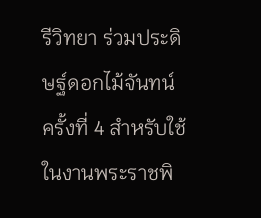รีวิทยา ร่วมประดิษฐ์ดอกไม้จันทน์ ครั้งที่ 4 สำหรับใช้ในงานพระราชพิ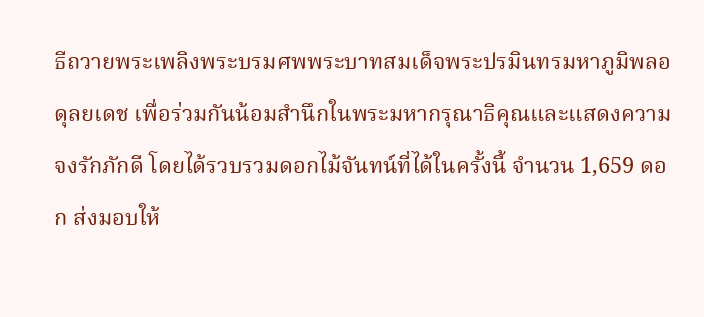ธีถวายพระเพลิงพระบรมศพพระบาทสมเด็จพระปรมินทรมหาภูมิพลอดุลยเดช เพื่อร่วมกันน้อมสำนึกในพระมหากรุณาธิคุณและแสดงความจงรักภักดี โดยได้รวบรวมดอกไม้จันทน์ที่ได้ในครั้งนี้ จำนวน 1,659 ดอก ส่งมอบให้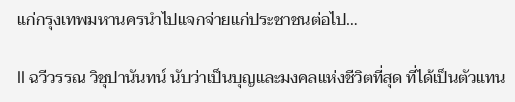แก่กรุงเทพมหานครนำไปแจกจ่ายแก่ประชาชนต่อไป…

ll ฉวีวรรณ วิชุปานันทน์ นับว่าเป็นบุญและมงคลแห่งชีวิตที่สุด ที่ได้เป็นตัวแทน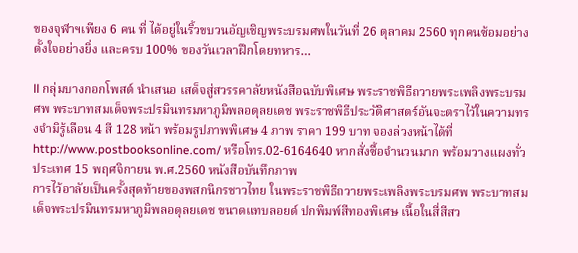ของจุฬาฯเพียง 6 คน ที่ ได้อยู่ในริ้วขบวนอัญเชิญพระบรมศพในวันที่ 26 ตุลาคม 2560 ทุกคนซ้อมอย่างตั้งใจอย่างยิ่ง และครบ 100% ของวันเวลาฝึกโดยทหาร…

ll กลุ่มบางกอกโพสต์ นำเสนอ เสด็จสู่สวรรคาลัยหนังสือฉบับพิเศษ พระราชพิธีถวายพระเพลิงพระบรมศพ พระบาทสมเด็จพระปรมินทรมหาภูมิพลอดุลยเดช พระราชพิธีประวัติศาสตร์อันจะตราไว้ในความทรงจำมิรู้เลือน 4 สี 128 หน้า พร้อมรูปภาพพิเศษ 4 ภาพ ราคา 199 บาท จองล่วงหน้าได้ที่ http://www.postbooksonline.com/ หรือโทร.02-6164640 หากสั่งซื้อจำนวนมาก พร้อมวางแผงทั่วประเทศ 15 พฤศจิกายน พ.ศ.2560 หนังสือบันทึกภาพ
การไว้อาลัยเป็นครั้งสุดท้ายของพสกนิกรชาวไทย ในพระราชพิธีถวายพระเพลิงพระบรมศพ พระบาทสมเด็จพระปรมินทรมหาภูมิพลอดุลยเดช ขนาดแทบลอยด์ ปกพิมพ์สีทองพิเศษ เนื้อในสี่สีสว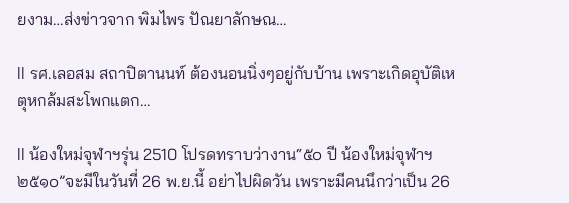ยงาม…ส่งข่าวจาก พิมไพร ปัณยาลักษณ…

ll รศ.เลอสม สถาปิตานนท์ ต้องนอนนิ่งๆอยู่กับบ้าน เพราะเกิดอุบัติเหตุหกล้มสะโพกแตก…

ll น้องใหม่จุฬาฯรุ่น 2510 โปรดทราบว่างาน“๕๐ ปี น้องใหม่จุฬาฯ ๒๕๑๐”จะมีในวันที่ 26 พ.ย.นี้ อย่าไปผิดวัน เพราะมีคนนึกว่าเป็น 26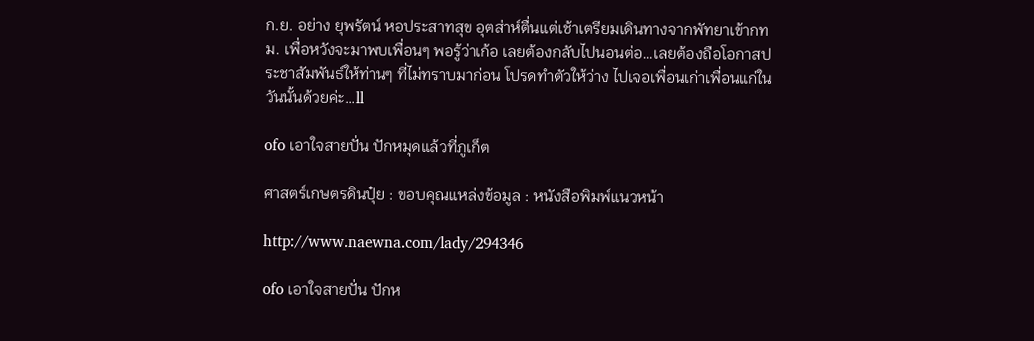ก.ย. อย่าง ยุพรัตน์ หอประสาทสุข อุตส่าห์ตื่นแต่เช้าเตรียมเดินทางจากพัทยาเข้ากทม. เพื่อหวังจะมาพบเพื่อนๆ พอรู้ว่าเก้อ เลยต้องกลับไปนอนต่อ…เลยต้องถือโอกาสประชาสัมพันธ์ให้ท่านๆ ที่ไม่ทราบมาก่อน โปรดทำตัวให้ว่าง ไปเจอเพื่อนเก่าเพื่อนแก่ในวันนั้นด้วยค่ะ…ll

ofo เอาใจสายปั่น ปักหมุดแล้วที่ภูเก็ต

ศาสตร์เกษตรดินปุ๋ย : ขอบคุณแหล่งข้อมูล : หนังสือพิมพ์แนวหน้า

http://www.naewna.com/lady/294346

ofo เอาใจสายปั่น ปักห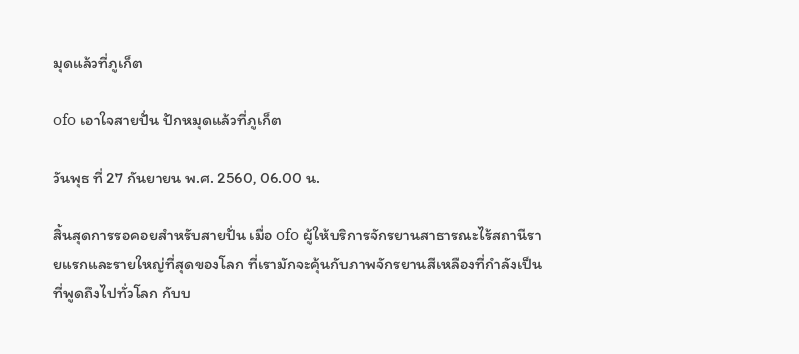มุดแล้วที่ภูเก็ต

ofo เอาใจสายปั่น ปักหมุดแล้วที่ภูเก็ต

วันพุธ ที่ 27 กันยายน พ.ศ. 2560, 06.00 น.

สิ้นสุดการรอคอยสำหรับสายปั่น เมื่อ ofo ผู้ให้บริการจักรยานสาธารณะไร้สถานีรายแรกและรายใหญ่ที่สุดของโลก ที่เรามักจะคุ้นกับภาพจักรยานสีเหลืองที่กำลังเป็นที่พูดถึงไปทั่วโลก กับบ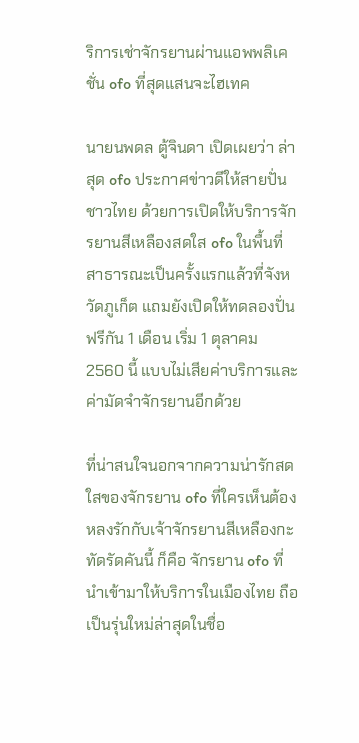ริการเช่าจักรยานผ่านแอพพลิเคชั่น ofo ที่สุดแสนจะไฮเทค

นายนพดล ตู้จินดา เปิดเผยว่า ล่าสุด ofo ประกาศข่าวดีให้สายปั่นชาวไทย ด้วยการเปิดให้บริการจักรยานสีเหลืองสดใส ofo ในพื้นที่สาธารณะเป็นครั้งแรกแล้วที่จังหวัดภูเก็ต แถมยังเปิดให้ทดลองปั่นฟรีกัน 1 เดือน เริ่ม 1 ตุลาคม 2560 นี้ แบบไม่เสียค่าบริการและค่ามัดจำจักรยานอีกด้วย

ที่น่าสนใจนอกจากความน่ารักสดใสของจักรยาน ofo ที่ใครเห็นต้องหลงรักกับเจ้าจักรยานสีเหลืองกะทัดรัดคันนี้ ก็คือ จักรยาน ofo ที่นำเข้ามาให้บริการในเมืองไทย ถือเป็นรุ่นใหม่ล่าสุดในชื่อ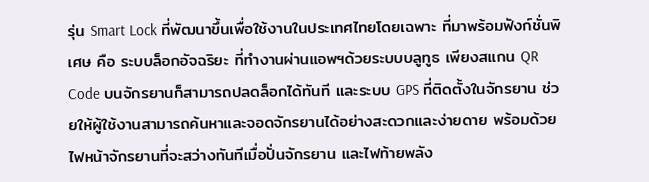รุ่น Smart Lock ที่พัฒนาขึ้นเพื่อใช้งานในประเทศไทยโดยเฉพาะ ที่มาพร้อมฟังก์ชั่นพิเศษ คือ ระบบล็อกอัจฉริยะ ที่ทำงานผ่านแอพฯด้วยระบบบลูทูธ เพียงสแกน QR Code บนจักรยานก็สามารถปลดล็อกได้ทันที และระบบ GPS ที่ติดตั้งในจักรยาน ช่วยให้ผู้ใช้งานสามารถค้นหาและจอดจักรยานได้อย่างสะดวกและง่ายดาย พร้อมด้วยไฟหน้าจักรยานที่จะสว่างทันทีเมื่อปั่นจักรยาน และไฟท้ายพลัง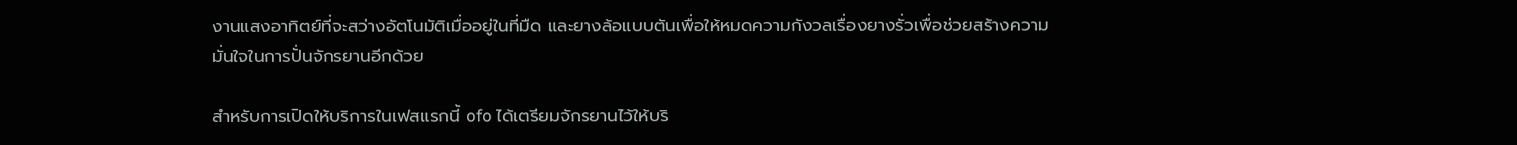งานแสงอาทิตย์ที่จะสว่างอัตโนมัติเมื่ออยู่ในที่มืด และยางล้อแบบตันเพื่อให้หมดความกังวลเรื่องยางรั่วเพื่อช่วยสร้างความมั่นใจในการปั่นจักรยานอีกด้วย

สำหรับการเปิดให้บริการในเฟสแรกนี้ ofo ได้เตรียมจักรยานไว้ให้บริ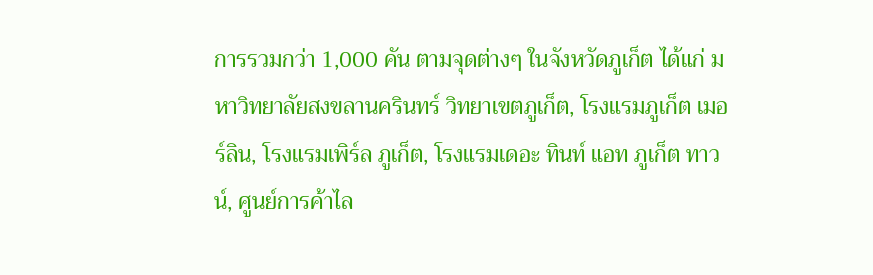การรวมกว่า 1,000 คัน ตามจุดต่างๆ ในจังหวัดภูเก็ต ได้แก่ มหาวิทยาลัยสงขลานครินทร์ วิทยาเขตภูเก็ต, โรงแรมภูเก็ต เมอร์ลิน, โรงแรมเพิร์ล ภูเก็ต, โรงแรมเดอะ ทินท์ แอท ภูเก็ต ทาวน์, ศูนย์การค้าไล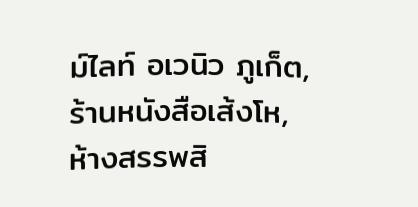ม์ไลท์ อเวนิว ภูเก็ต, ร้านหนังสือเส้งโห, ห้างสรรพสิ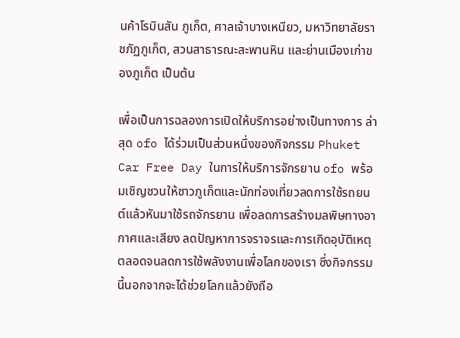นค้าโรบินสัน ภูเก็ต, ศาลเจ้าบางเหนียว, มหาวิทยาลัยราชภัฏภูเก็ต, สวนสาธารณะสะพานหิน และย่านเมืองเก่าของภูเก็ต เป็นต้น

เพื่อเป็นการฉลองการเปิดให้บริการอย่างเป็นทางการ ล่าสุด ofo ได้ร่วมเป็นส่วนหนึ่งของกิจกรรม Phuket Car Free Day ในการให้บริการจักรยาน ofo พร้อมเชิญชวนให้ชาวภูเก็ตและนักท่องเที่ยวลดการใช้รถยนต์แล้วหันมาใช้รถจักรยาน เพื่อลดการสร้างมลพิษทางอากาศและเสียง ลดปัญหาการจราจรและการเกิดอุบัติเหตุ ตลอดจนลดการใช้พลังงานเพื่อโลกของเรา ซึ่งกิจกรรมนี้นอกจากจะได้ช่วยโลกแล้วยังถือ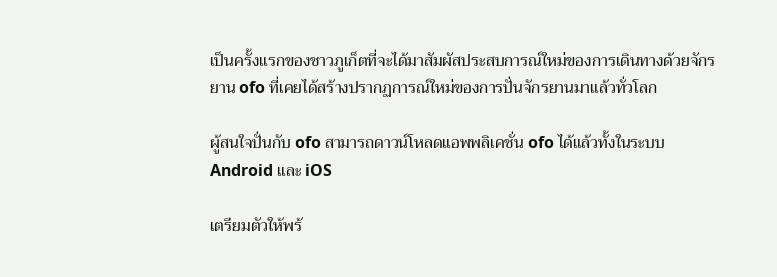เป็นครั้งแรกของชาวภูเก็ตที่จะได้มาสัมผัสประสบการณ์ใหม่ของการเดินทางด้วยจักรยาน ofo ที่เคยได้สร้างปรากฏการณ์ใหม่ของการปั่นจักรยานมาแล้วทั่วโลก

ผู้สนใจปั่นกับ ofo สามารถดาวน์โหลดแอพพลิเคชั่น ofo ได้แล้วทั้งในระบบ Android และ iOS

เตรียมตัวให้พร้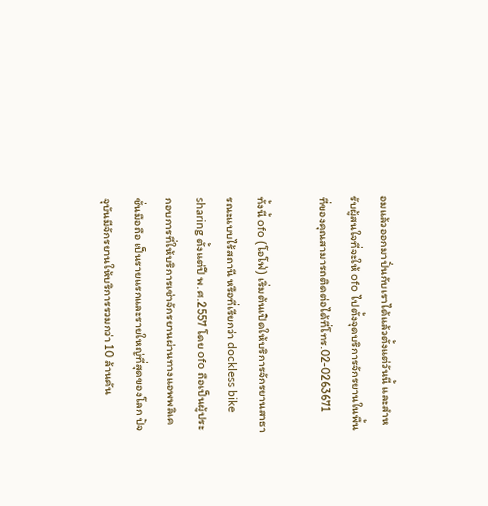อมแล้วออกมาปั่นกับเราได้แล้วตั้งแต่วันนี้ และสำหรับผู้สนใจที่จะให้ ofo ไปตั้งจุดบริการจักรยานในพื้นที่ของคุณสามารถติดต่อได้ที่โทร.02-0263671

ทั้งนี้ ofo (โอโฟ่) เริ่มต้นเปิดให้บริการจักรยานสาธารณะแบบไร้สถานี หรือที่เรียกว่า dockless bike sharing ตั้งแต่ปี พ.ศ.2557 โดย ofo ถือเป็นผู้ประกอบการที่ให้บริการเช่าจักรยานผ่านทางแอพพลิเคชั่นมือถือ เป็นรายแรกและรายใหญ่ที่สุดของโลก ปัจจุบันมีจักรยานให้บริการรวมกว่า 10 ล้านคัน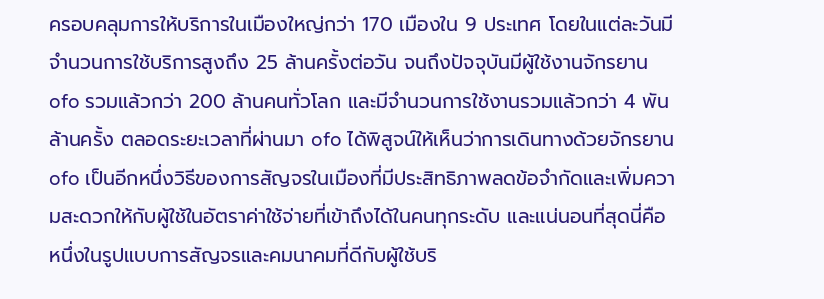ครอบคลุมการให้บริการในเมืองใหญ่กว่า 170 เมืองใน 9 ประเทศ โดยในแต่ละวันมีจำนวนการใช้บริการสูงถึง 25 ล้านครั้งต่อวัน จนถึงปัจจุบันมีผู้ใช้งานจักรยาน ofo รวมแล้วกว่า 200 ล้านคนทั่วโลก และมีจำนวนการใช้งานรวมแล้วกว่า 4 พันล้านครั้ง ตลอดระยะเวลาที่ผ่านมา ofo ได้พิสูจน์ให้เห็นว่าการเดินทางด้วยจักรยาน ofo เป็นอีกหนึ่งวิธีของการสัญจรในเมืองที่มีประสิทธิภาพลดข้อจำกัดและเพิ่มความสะดวกให้กับผู้ใช้ในอัตราค่าใช้จ่ายที่เข้าถึงได้ในคนทุกระดับ และแน่นอนที่สุดนี่คือหนึ่งในรูปแบบการสัญจรและคมนาคมที่ดีกับผู้ใช้บริ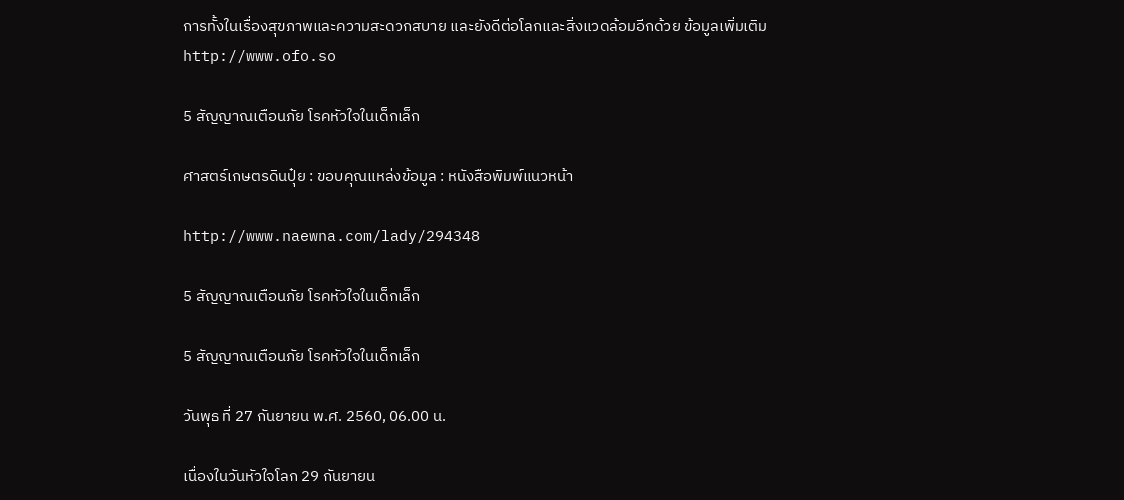การทั้งในเรื่องสุขภาพและความสะดวกสบาย และยังดีต่อโลกและสิ่งแวดล้อมอีกด้วย ข้อมูลเพิ่มเติม http://www.ofo.so

5 สัญญาณเตือนภัย โรคหัวใจในเด็กเล็ก

ศาสตร์เกษตรดินปุ๋ย : ขอบคุณแหล่งข้อมูล : หนังสือพิมพ์แนวหน้า

http://www.naewna.com/lady/294348

5 สัญญาณเตือนภัย โรคหัวใจในเด็กเล็ก

5 สัญญาณเตือนภัย โรคหัวใจในเด็กเล็ก

วันพุธ ที่ 27 กันยายน พ.ศ. 2560, 06.00 น.

เนื่องในวันหัวใจโลก 29 กันยายน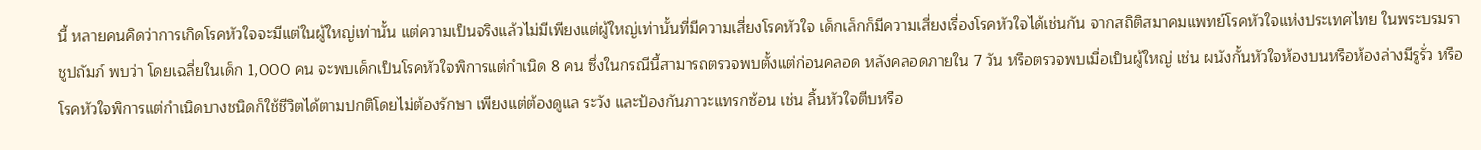นี้ หลายคนคิดว่าการเกิดโรคหัวใจจะมีแต่ในผู้ใหญ่เท่านั้น แต่ความเป็นจริงแล้วไม่มีเพียงแต่ผู้ใหญ่เท่านั้นที่มีความเสี่ยงโรคหัวใจ เด็กเล็กก็มีความเสี่ยงเรื่องโรคหัวใจได้เช่นกัน จากสถิติสมาคมแพทย์โรคหัวใจแห่งประเทศไทย ในพระบรมราชูปถัมภ์ พบว่า โดยเฉลี่ยในเด็ก 1,000 คน จะพบเด็กเป็นโรคหัวใจพิการแต่กำเนิด 8 คน ซึ่งในกรณีนี้สามารถตรวจพบตั้งแต่ก่อนคลอด หลังคลอดภายใน 7 วัน หรือตรวจพบเมื่อเป็นผู้ใหญ่ เช่น ผนังกั้นหัวใจห้องบนหรือห้องล่างมีรูรั่ว หรือโรคหัวใจพิการแต่กำเนิดบางชนิดก็ใช้ชีวิตได้ตามปกติโดยไม่ต้องรักษา เพียงแต่ต้องดูแล ระวัง และป้องกันภาวะแทรกซ้อน เช่น ลิ้นหัวใจตีบหรือ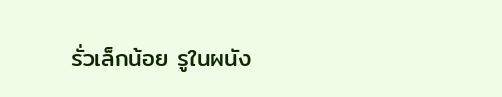รั่วเล็กน้อย รูในผนัง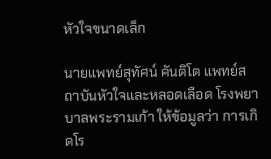หัวใจขนาดเล็ก

นายแพทย์สุทัศน์ คันติโต แพทย์สถาบันหัวใจและหลอดเลือด โรงพยาบาลพระรามเก้า ให้ข้อมูลว่า การเกิดโร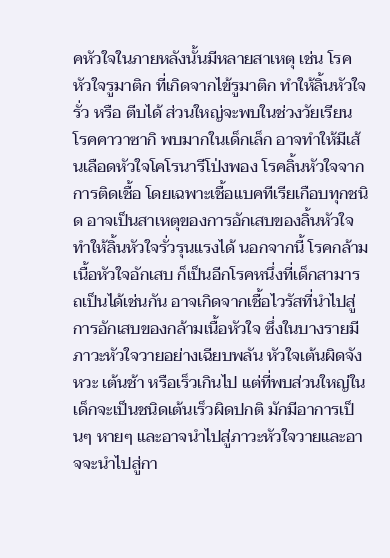คหัวใจในภายหลังนั้นมีหลายสาเหตุ เช่น โรคหัวใจรูมาติก ที่เกิดจากไข้รูมาติก ทำให้ลิ้นหัวใจรั่ว หรือ ตีบได้ ส่วนใหญ่จะพบในช่วงวัยเรียน โรคคาวาซากิ พบมากในเด็กเล็ก อาจทำให้มีเส้นเลือดหัวใจโคโรนารีโป่งพอง โรคลิ้นหัวใจจากการติดเชื้อ โดยเฉพาะเชื้อแบคทีเรียเกือบทุกชนิด อาจเป็นสาเหตุของการอักเสบของลิ้นหัวใจ ทำให้ลิ้นหัวใจรั่วรุนแรงได้ นอกจากนี้ โรคกล้ามเนื้อหัวใจอักเสบ ก็เป็นอีกโรคหนึ่งที่เด็กสามารถเป็นได้เช่นกัน อาจเกิดจากเชื้อไวรัสที่นำไปสู่การอักเสบของกล้ามเนื้อหัวใจ ซึ่งในบางรายมีภาวะหัวใจวายอย่างเฉียบพลัน หัวใจเต้นผิดจังหวะ เต้นช้า หรือเร็วเกินไป แต่ที่พบส่วนใหญ่ในเด็กจะเป็นชนิดเต้นเร็วผิดปกติ มักมีอาการเป็นๆ หายๆ และอาจนำไปสู่ภาวะหัวใจวายและอาจจะนำไปสู่กา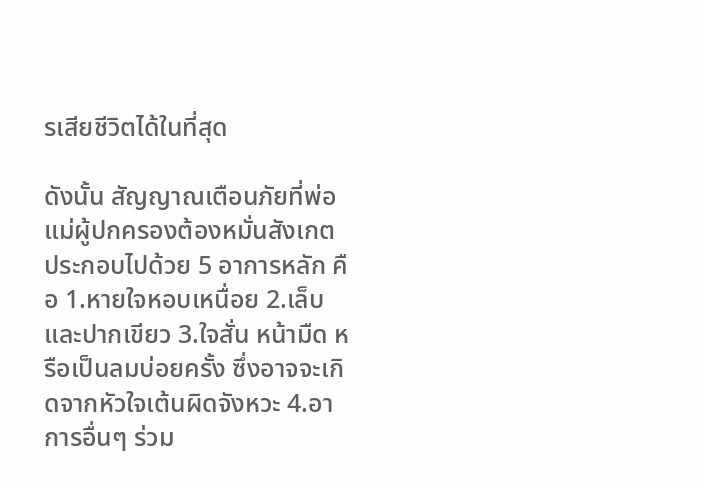รเสียชีวิตได้ในที่สุด

ดังนั้น สัญญาณเตือนภัยที่พ่อแม่ผู้ปกครองต้องหมั่นสังเกต ประกอบไปด้วย 5 อาการหลัก คือ 1.หายใจหอบเหนื่อย 2.เล็บและปากเขียว 3.ใจสั่น หน้ามืด หรือเป็นลมบ่อยครั้ง ซึ่งอาจจะเกิดจากหัวใจเต้นผิดจังหวะ 4.อาการอื่นๆ ร่วม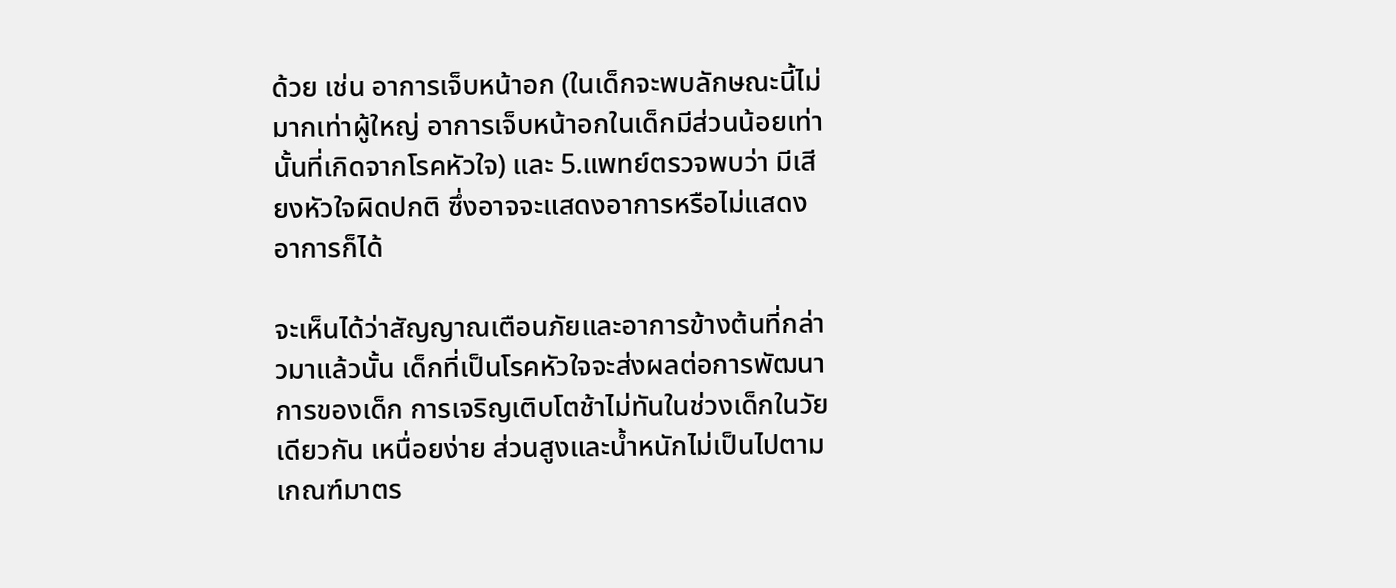ด้วย เช่น อาการเจ็บหน้าอก (ในเด็กจะพบลักษณะนี้ไม่มากเท่าผู้ใหญ่ อาการเจ็บหน้าอกในเด็กมีส่วนน้อยเท่านั้นที่เกิดจากโรคหัวใจ) และ 5.แพทย์ตรวจพบว่า มีเสียงหัวใจผิดปกติ ซึ่งอาจจะแสดงอาการหรือไม่แสดงอาการก็ได้

จะเห็นได้ว่าสัญญาณเตือนภัยและอาการข้างต้นที่กล่าวมาแล้วนั้น เด็กที่เป็นโรคหัวใจจะส่งผลต่อการพัฒนาการของเด็ก การเจริญเติบโตช้าไม่ทันในช่วงเด็กในวัยเดียวกัน เหนื่อยง่าย ส่วนสูงและน้ำหนักไม่เป็นไปตามเกณฑ์มาตร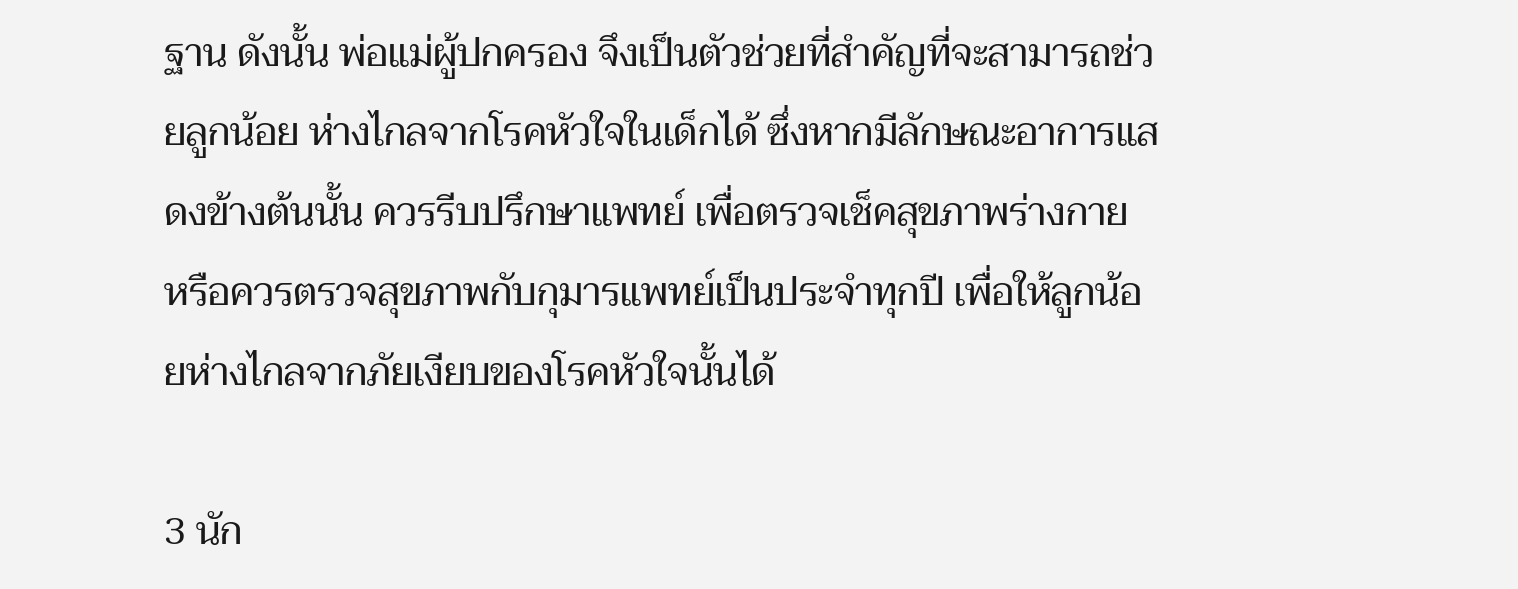ฐาน ดังนั้น พ่อแม่ผู้ปกครอง จึงเป็นตัวช่วยที่สำคัญที่จะสามารถช่วยลูกน้อย ห่างไกลจากโรคหัวใจในเด็กได้ ซึ่งหากมีลักษณะอาการแสดงข้างต้นนั้น ควรรีบปรึกษาแพทย์ เพื่อตรวจเช็คสุขภาพร่างกาย หรือควรตรวจสุขภาพกับกุมารแพทย์เป็นประจำทุกปี เพื่อให้ลูกน้อยห่างไกลจากภัยเงียบของโรคหัวใจนั้นได้

3 นัก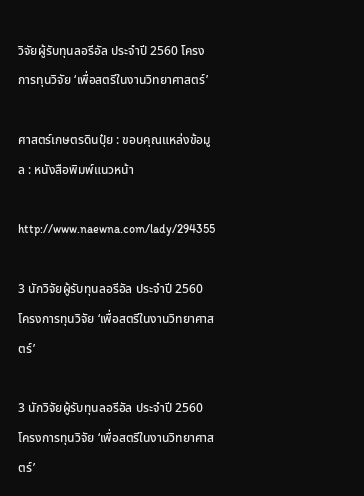วิจัยผู้รับทุนลอรีอัล ประจำปี 2560 โครงการทุนวิจัย ‘เพื่อสตรีในงานวิทยาศาสตร์’

ศาสตร์เกษตรดินปุ๋ย : ขอบคุณแหล่งข้อมูล : หนังสือพิมพ์แนวหน้า

http://www.naewna.com/lady/294355

3 นักวิจัยผู้รับทุนลอรีอัล ประจำปี 2560 โครงการทุนวิจัย ‘เพื่อสตรีในงานวิทยาศาสตร์’

3 นักวิจัยผู้รับทุนลอรีอัล ประจำปี 2560 โครงการทุนวิจัย ‘เพื่อสตรีในงานวิทยาศาสตร์’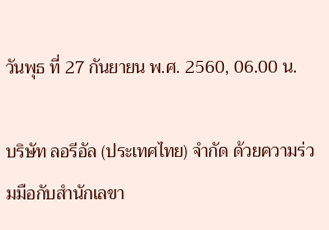วันพุธ ที่ 27 กันยายน พ.ศ. 2560, 06.00 น.

บริษัท ลอรีอัล (ประเทศไทย) จำกัด ด้วยความร่วมมือกับสำนักเลขา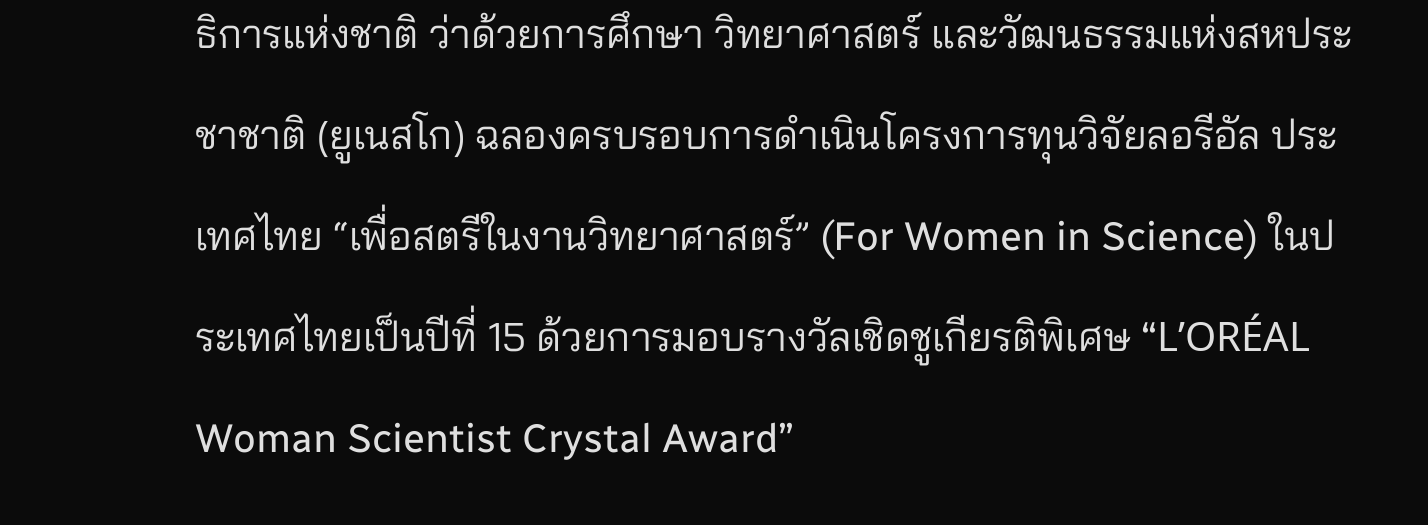ธิการแห่งชาติ ว่าด้วยการศึกษา วิทยาศาสตร์ และวัฒนธรรมแห่งสหประชาชาติ (ยูเนสโก) ฉลองครบรอบการดำเนินโครงการทุนวิจัยลอรีอัล ประเทศไทย “เพื่อสตรีในงานวิทยาศาสตร์” (For Women in Science) ในประเทศไทยเป็นปีที่ 15 ด้วยการมอบรางวัลเชิดชูเกียรติพิเศษ “L’ORÉAL Woman Scientist Crystal Award”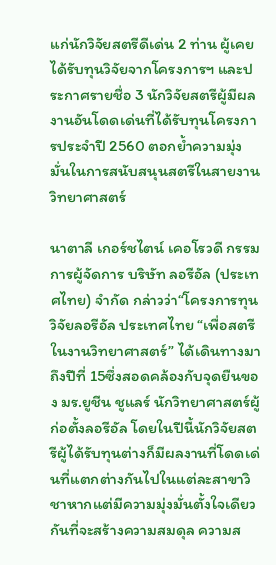แก่นักวิจัยสตรีดีเด่น 2 ท่าน ผู้เคยได้รับทุนวิจัยจากโครงการฯ และประกาศรายชื่อ 3 นักวิจัยสตรีผู้มีผลงานอันโดดเด่นที่ได้รับทุนโครงการประจำปี 2560 ตอกย้ำความมุ่งมั่นในการสนับสนุนสตรีในสายงานวิทยาศาสตร์

นาตาลี เกอร์ชไตน์ เคอโรวดี กรรมการผู้จัดการ บริษัท ลอรีอัล (ประเทศไทย) จำกัด กล่าวว่า“โครงการทุนวิจัยลอรีอัล ประเทศไทย “เพื่อสตรีในงานวิทยาศาสตร์” ได้เดินทางมาถึงปีที่ 15ซึ่งสอดคล้องกับจุดยืนของ มร.ยูชีน ชูแลร์ นักวิทยาศาสตร์ผู้ก่อตั้งลอรีอัล โดยในปีนี้นักวิจัยสตรีผู้ได้รับทุนต่างก็มีผลงานที่โดดเด่นที่แตกต่างกันไปในแต่ละสาขาวิชาหากแต่มีความมุ่งมั่นตั้งใจเดียวกันที่จะสร้างความสมดุล ความส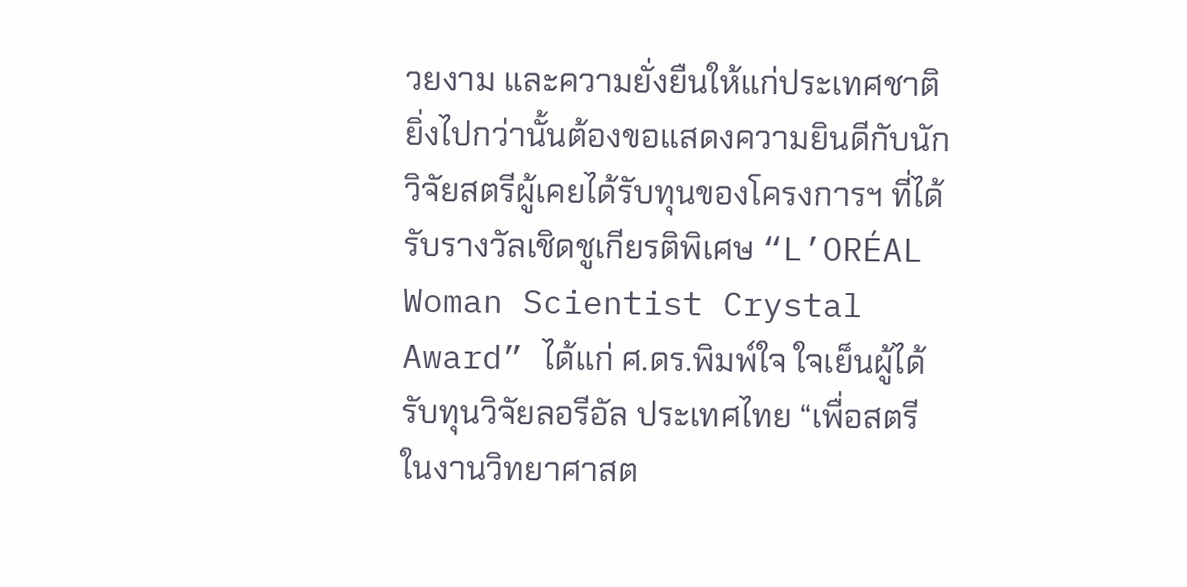วยงาม และความยั่งยืนให้แก่ประเทศชาติ ยิ่งไปกว่านั้นต้องขอแสดงความยินดีกับนักวิจัยสตรีผู้เคยได้รับทุนของโครงการฯ ที่ได้รับรางวัลเชิดชูเกียรติพิเศษ “L’ORÉAL Woman Scientist Crystal Award” ได้แก่ ศ.ดร.พิมพ์ใจ ใจเย็นผู้ได้รับทุนวิจัยลอรีอัล ประเทศไทย “เพื่อสตรีในงานวิทยาศาสต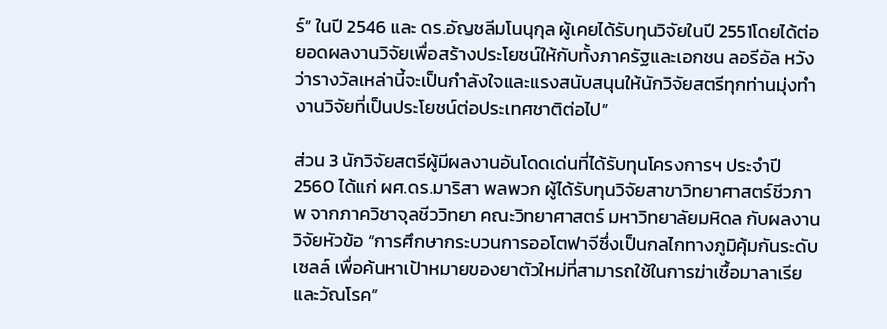ร์” ในปี 2546 และ ดร.อัญชลีมโนนุกุล ผู้เคยได้รับทุนวิจัยในปี 2551โดยได้ต่อยอดผลงานวิจัยเพื่อสร้างประโยชน์ให้กับทั้งภาครัฐและเอกชน ลอรีอัล หวังว่ารางวัลเหล่านี้จะเป็นกำลังใจและแรงสนับสนุนให้นักวิจัยสตรีทุกท่านมุ่งทำงานวิจัยที่เป็นประโยชน์ต่อประเทศชาติต่อไป”

ส่วน 3 นักวิจัยสตรีผู้มีผลงานอันโดดเด่นที่ได้รับทุนโครงการฯ ประจำปี 2560 ได้แก่ ผศ.ดร.มาริสา พลพวก ผู้ได้รับทุนวิจัยสาขาวิทยาศาสตร์ชีวภาพ จากภาควิชาจุลชีววิทยา คณะวิทยาศาสตร์ มหาวิทยาลัยมหิดล กับผลงานวิจัยหัวข้อ “การศึกษากระบวนการออโตฟาจีซึ่งเป็นกลไกทางภูมิคุ้มกันระดับเซลล์ เพื่อค้นหาเป้าหมายของยาตัวใหม่ที่สามารถใช้ในการฆ่าเชื้อมาลาเรียและวัณโรค”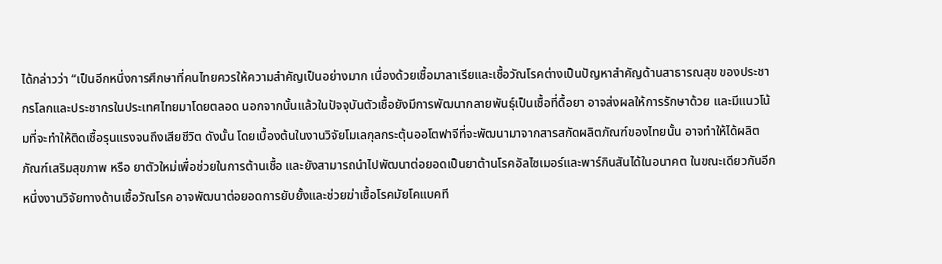ได้กล่าวว่า “เป็นอีกหนึ่งการศึกษาที่คนไทยควรให้ความสำคัญเป็นอย่างมาก เนื่องด้วยเชื้อมาลาเรียและเชื้อวัณโรคต่างเป็นปัญหาสำคัญด้านสาธารณสุข ของประชากรโลกและประชากรในประเทศไทยมาโดยตลอด นอกจากนั้นแล้วในปัจจุบันตัวเชื้อยังมีการพัฒนากลายพันธุ์เป็นเชื้อที่ดื้อยา อาจส่งผลให้การรักษาด้วย และมีแนวโน้มที่จะทำให้ติดเชื้อรุนแรงจนถึงเสียชีวิต ดังนั้น โดยเบื้องต้นในงานวิจัยโมเลกุลกระตุ้นออโตฟาจีที่จะพัฒนามาจากสารสกัดผลิตภัณฑ์ของไทยนั้น อาจทำให้ได้ผลิตภัณฑ์เสริมสุขภาพ หรือ ยาตัวใหม่เพื่อช่วยในการต้านเชื้อ และยังสามารถนำไปพัฒนาต่อยอดเป็นยาต้านโรคอัลไซเมอร์และพาร์กินสันได้ในอนาคต ในขณะเดียวกันอีกหนึ่งงานวิจัยทางด้านเชื้อวัณโรค อาจพัฒนาต่อยอดการยับยั้งและช่วยฆ่าเชื้อโรคมัยโคแบคที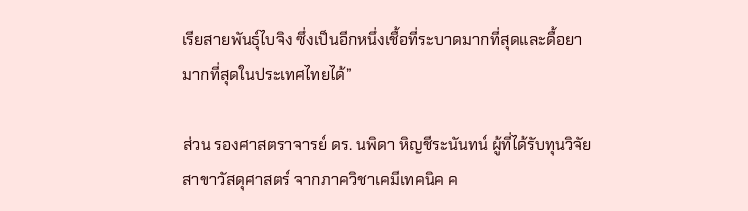เรียสายพันธุ์ไบจิง ซึ่งเป็นอีกหนึ่งเชื้อที่ระบาดมากที่สุดและดื้อยามากที่สุดในประเทศไทยได้”

ส่วน รองศาสตราจารย์ ดร. นพิดา หิญชีระนันทน์ ผู้ที่ได้รับทุนวิจัยสาขาวัสดุศาสตร์ จากภาควิชาเคมีเทคนิค ค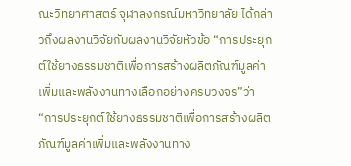ณะวิทยาศาสตร์ จุฬาลงกรณ์มหาวิทยาลัย ได้กล่าวถึงผลงานวิจัยกับผลงานวิจัยหัวข้อ “การประยุกต์ใช้ยางธรรมชาติเพื่อการสร้างผลิตภัณฑ์มูลค่าเพิ่มและพลังงานทางเลือกอย่างครบวงจร”ว่า “การประยุกต์ใช้ยางธรรมชาติเพื่อการสร้างผลิตภัณฑ์มูลค่าเพิ่มและพลังงานทาง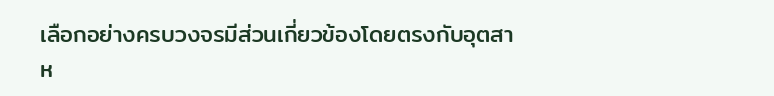เลือกอย่างครบวงจรมีส่วนเกี่ยวข้องโดยตรงกับอุตสาห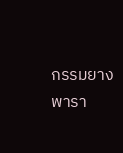กรรมยางพารา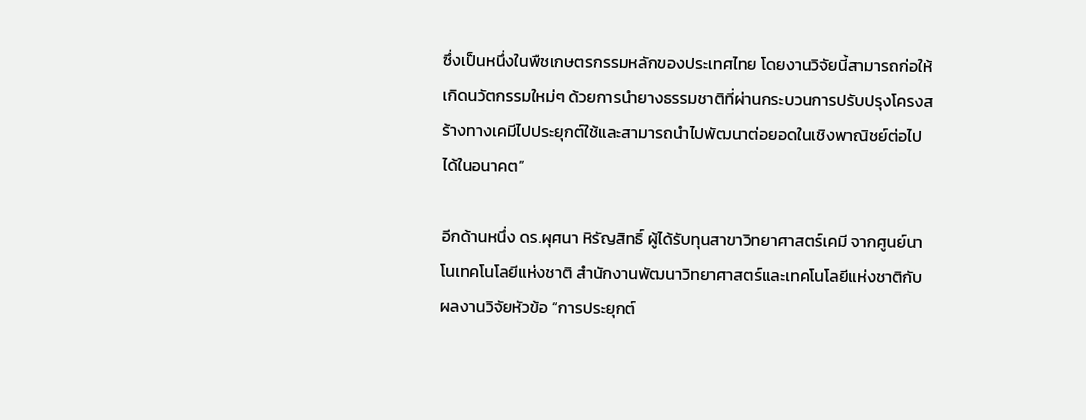ซึ่งเป็นหนึ่งในพืชเกษตรกรรมหลักของประเทศไทย โดยงานวิจัยนี้สามารถก่อให้เกิดนวัตกรรมใหม่ๆ ด้วยการนำยางธรรมชาติที่ผ่านกระบวนการปรับปรุงโครงสร้างทางเคมีไปประยุกต์ใช้และสามารถนำไปพัฒนาต่อยอดในเชิงพาณิชย์ต่อไปได้ในอนาคต”

อีกด้านหนึ่ง ดร.ผุศนา หิรัญสิทธิ์ ผู้ได้รับทุนสาขาวิทยาศาสตร์เคมี จากศูนย์นาโนเทคโนโลยีแห่งชาติ สำนักงานพัฒนาวิทยาศาสตร์และเทคโนโลยีแห่งชาติกับผลงานวิจัยหัวข้อ “การประยุกต์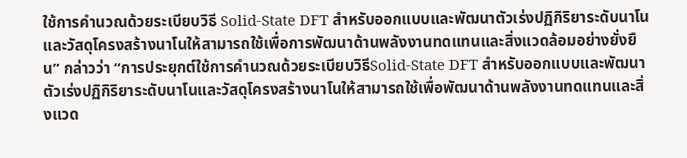ใช้การคำนวณด้วยระเบียบวิธี Solid-State DFT สำหรับออกแบบและพัฒนาตัวเร่งปฏิกิริยาระดับนาโนและวัสดุโครงสร้างนาโนให้สามารถใช้เพื่อการพัฒนาด้านพลังงานทดแทนและสิ่งแวดล้อมอย่างยั่งยืน” กล่าวว่า “การประยุกต์ใช้การคำนวณด้วยระเบียบวิธีSolid-State DFT สำหรับออกแบบและพัฒนาตัวเร่งปฏิกิริยาระดับนาโนและวัสดุโครงสร้างนาโนให้สามารถใช้เพื่อพัฒนาด้านพลังงานทดแทนและสิ่งแวด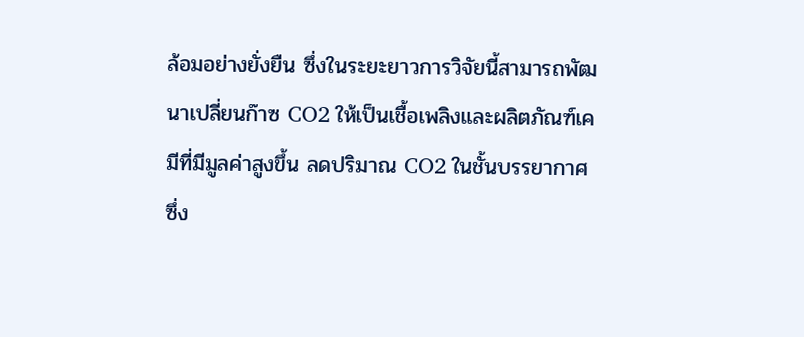ล้อมอย่างยั่งยืน ซึ่งในระยะยาวการวิจัยนี้สามารถพัฒนาเปลี่ยนก๊าซ CO2 ให้เป็นเชื้อเพลิงและผลิตภัณฑ์เคมีที่มีมูลค่าสูงขึ้น ลดปริมาณ CO2 ในชั้นบรรยากาศซึ่ง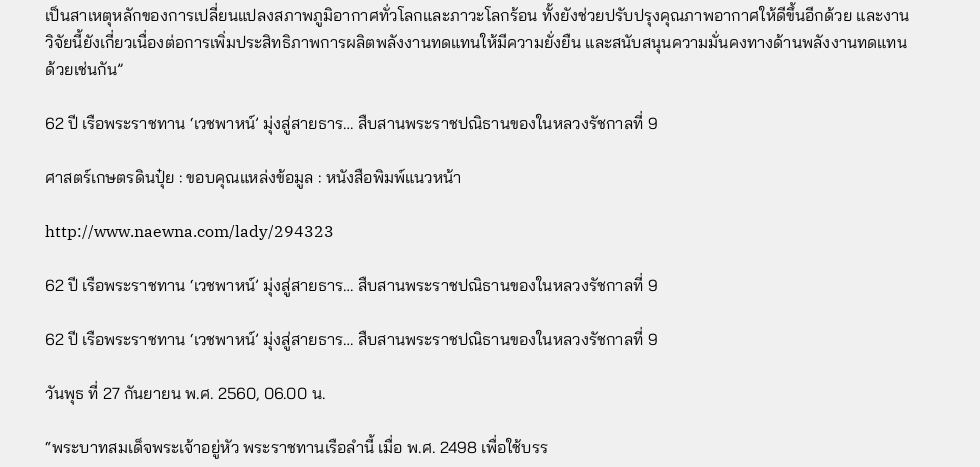เป็นสาเหตุหลักของการเปลี่ยนแปลงสภาพภูมิอากาศทั่วโลกและภาวะโลกร้อน ทั้งยังช่วยปรับปรุงคุณภาพอากาศให้ดีขึ้นอีกด้วย และงานวิจัยนี้ยังเกี่ยวเนื่องต่อการเพิ่มประสิทธิภาพการผลิตพลังงานทดแทนให้มีความยั่งยืน และสนับสนุนความมั่นคงทางด้านพลังงานทดแทนด้วยเช่นกัน”

62 ปี เรือพระราชทาน ‘เวชพาหน์’ มุ่งสู่สายธาร… สืบสานพระราชปณิธานของในหลวงรัชกาลที่ 9

ศาสตร์เกษตรดินปุ๋ย : ขอบคุณแหล่งข้อมูล : หนังสือพิมพ์แนวหน้า

http://www.naewna.com/lady/294323

62 ปี เรือพระราชทาน ‘เวชพาหน์’ มุ่งสู่สายธาร… สืบสานพระราชปณิธานของในหลวงรัชกาลที่ 9

62 ปี เรือพระราชทาน ‘เวชพาหน์’ มุ่งสู่สายธาร… สืบสานพระราชปณิธานของในหลวงรัชกาลที่ 9

วันพุธ ที่ 27 กันยายน พ.ศ. 2560, 06.00 น.

“พระบาทสมเด็จพระเจ้าอยู่หัว พระราชทานเรือลำนี้ เมื่อ พ.ศ. 2498 เพื่อใช้บรร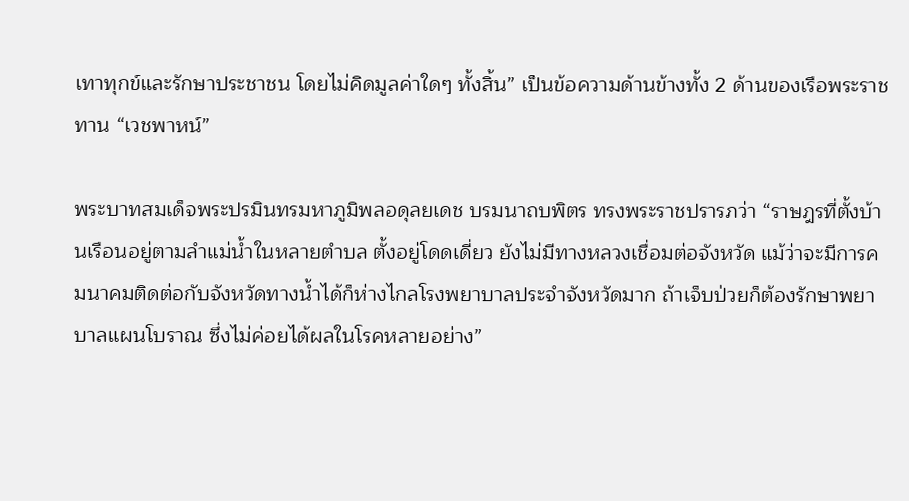เทาทุกข์และรักษาประชาชน โดยไม่คิดมูลค่าใดๆ ทั้งสิ้น” เป็นข้อความด้านข้างทั้ง 2 ด้านของเรือพระราชทาน “เวชพาหน์”

พระบาทสมเด็จพระปรมินทรมหาภูมิพลอดุลยเดช บรมนาถบพิตร ทรงพระราชปรารภว่า “ราษฎรที่ตั้งบ้านเรือนอยู่ตามลำแม่น้ำในหลายตำบล ตั้งอยู่โดดเดี่ยว ยังไม่มีทางหลวงเชื่อมต่อจังหวัด แม้ว่าจะมีการคมนาคมติดต่อกับจังหวัดทางน้ำได้ก็ห่างไกลโรงพยาบาลประจำจังหวัดมาก ถ้าเจ็บป่วยก็ต้องรักษาพยาบาลแผนโบราณ ซึ่งไม่ค่อยได้ผลในโรคหลายอย่าง”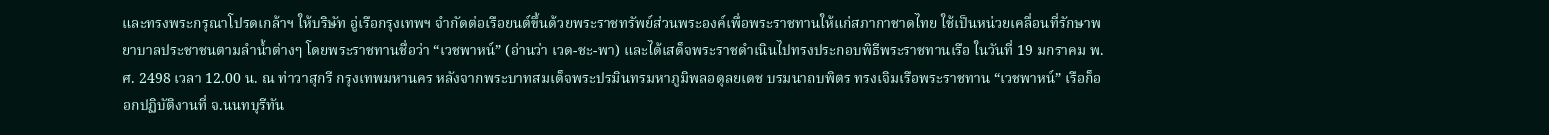และทรงพระกรุณาโปรดเกล้าฯ ให้บริษัท อู่เรือกรุงเทพฯ จำกัดต่อเรือยนต์ขึ้นด้วยพระราชทรัพย์ส่วนพระองค์เพื่อพระราชทานให้แก่สภากาชาดไทย ใช้เป็นหน่วยเคลื่อนที่รักษาพยาบาลประชาชนตามลำน้ำต่างๆ โดยพระราชทานชื่อว่า “เวชพาหน์” (อ่านว่า เวด-ชะ-พา) และได้เสด็จพระราชดำเนินไปทรงประกอบพิธีพระราชทานเรือ ในวันที่ 19 มกราคม พ.ศ. 2498 เวลา 12.00 น. ณ ท่าวาสุกรี กรุงเทพมหานคร หลังจากพระบาทสมเด็จพระปรมินทรมหาภูมิพลอดุลยเดช บรมนาถบพิตร ทรงเจิมเรือพระราชทาน “เวชพาหน์” เรือก็ออกปฏิบัติงานที่ จ.นนทบุรีทัน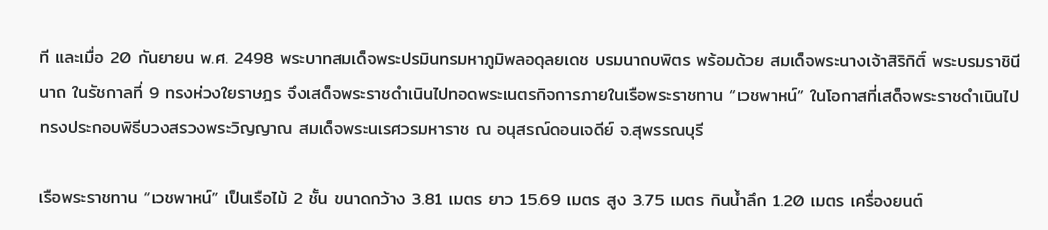ที และเมื่อ 20 กันยายน พ.ศ. 2498 พระบาทสมเด็จพระปรมินทรมหาภูมิพลอดุลยเดช บรมนาถบพิตร พร้อมด้วย สมเด็จพระนางเจ้าสิริกิติ์ พระบรมราชินีนาถ ในรัชกาลที่ 9 ทรงห่วงใยราษฎร จึงเสด็จพระราชดำเนินไปทอดพระเนตรกิจการภายในเรือพระราชทาน “เวชพาหน์” ในโอกาสที่เสด็จพระราชดำเนินไปทรงประกอบพิธีบวงสรวงพระวิญญาณ สมเด็จพระนเรศวรมหาราช ณ อนุสรณ์ดอนเจดีย์ จ.สุพรรณบุรี

เรือพระราชทาน “เวชพาหน์” เป็นเรือไม้ 2 ชั้น ขนาดกว้าง 3.81 เมตร ยาว 15.69 เมตร สูง 3.75 เมตร กินน้ำลึก 1.20 เมตร เครื่องยนต์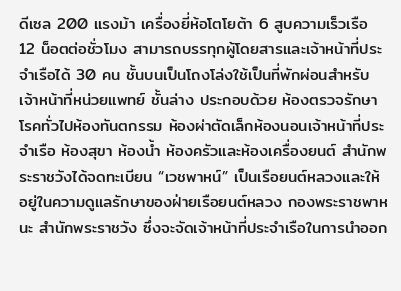ดีเซล 200 แรงม้า เครื่องยี่ห้อโตโยต้า 6 สูบความเร็วเรือ 12 น็อตต่อชั่วโมง สามารถบรรทุกผู้โดยสารและเจ้าหน้าที่ประจำเรือได้ 30 คน ชั้นบนเป็นโถงโล่งใช้เป็นที่พักผ่อนสำหรับเจ้าหน้าที่หน่วยแพทย์ ชั้นล่าง ประกอบด้วย ห้องตรวจรักษาโรคทั่วไปห้องทันตกรรม ห้องผ่าตัดเล็กห้องนอนเจ้าหน้าที่ประจำเรือ ห้องสุขา ห้องน้ำ ห้องครัวและห้องเครื่องยนต์ สำนักพระราชวังได้จดทะเบียน “เวชพาหน์” เป็นเรือยนต์หลวงและให้อยู่ในความดูแลรักษาของฝ่ายเรือยนต์หลวง กองพระราชพาหนะ สำนักพระราชวัง ซึ่งจะจัดเจ้าหน้าที่ประจำเรือในการนำออก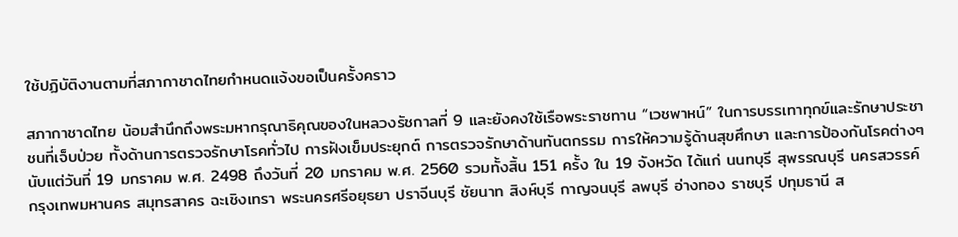ใช้ปฏิบัติงานตามที่สภากาชาดไทยกำหนดแจ้งขอเป็นครั้งคราว

สภากาชาดไทย น้อมสำนึกถึงพระมหากรุณาธิคุณของในหลวงรัชกาลที่ 9 และยังคงใช้เรือพระราชทาน “เวชพาหน์” ในการบรรเทาทุกข์และรักษาประชาชนที่เจ็บป่วย ทั้งด้านการตรวจรักษาโรคทั่วไป การฝังเข็มประยุกต์ การตรวจรักษาด้านทันตกรรม การให้ความรู้ด้านสุขศึกษา และการป้องกันโรคต่างๆ นับแต่วันที่ 19 มกราคม พ.ศ. 2498 ถึงวันที่ 20 มกราคม พ.ศ. 2560 รวมทั้งสิ้น 151 ครั้ง ใน 19 จังหวัด ได้แก่ นนทบุรี สุพรรณบุรี นครสวรรค์ กรุงเทพมหานคร สมุทรสาคร ฉะเชิงเทรา พระนครศรีอยุธยา ปราจีนบุรี ชัยนาท สิงห์บุรี กาญจนบุรี ลพบุรี อ่างทอง ราชบุรี ปทุมธานี ส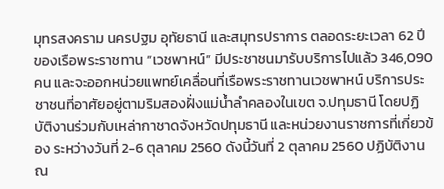มุทรสงคราม นครปฐม อุทัยธานี และสมุทรปราการ ตลอดระยะเวลา 62 ปี ของเรือพระราชทาน “เวชพาหน์” มีประชาชนมารับบริการไปแล้ว 346,090 คน และจะออกหน่วยแพทย์เคลื่อนที่เรือพระราชทานเวชพาหน์ บริการประชาชนที่อาศัยอยู่ตามริมสองฝั่งแม่น้ำลำคลองในเขต จ.ปทุมธานี โดยปฏิบัติงานร่วมกับเหล่ากาชาดจังหวัดปทุมธานี และหน่วยงานราชการที่เกี่ยวข้อง ระหว่างวันที่ 2-6 ตุลาคม 2560 ดังนี้วันที่ 2 ตุลาคม 2560 ปฏิบัติงาน ณ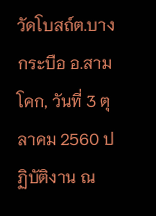วัดโบสถ์ต.บางกระบือ อ.สามโคก, วันที่ 3 ตุลาคม 2560 ปฏิบัติงาน ณ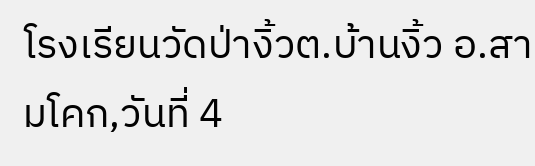โรงเรียนวัดป่างิ้วต.บ้านงิ้ว อ.สามโคก,วันที่ 4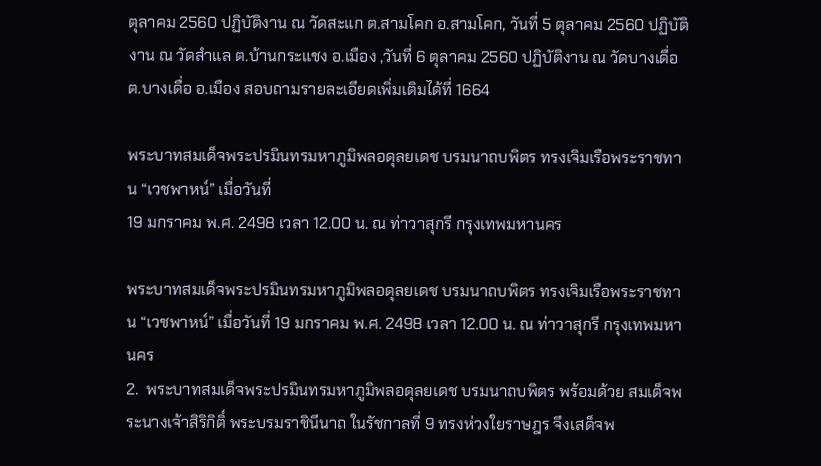ตุลาคม 2560 ปฏิบัติงาน ณ วัดสะแก ต.สามโคก อ.สามโคก, วันที่ 5 ตุลาคม 2560 ปฏิบัติงาน ณ วัดสำแล ต.บ้านกระแชง อ.เมือง ,วันที่ 6 ตุลาคม 2560 ปฏิบัติงาน ณ วัดบางเดื่อ ต.บางเดื่อ อ.เมือง สอบถามรายละเอียดเพิ่มเติมได้ที่ 1664

พระบาทสมเด็จพระปรมินทรมหาภูมิพลอดุลยเดช บรมนาถบพิตร ทรงเจิมเรือพระราชทาน “เวชพาหน์” เมื่อวันที่
19 มกราคม พ.ศ. 2498 เวลา 12.00 น. ณ ท่าวาสุกรี กรุงเทพมหานคร

พระบาทสมเด็จพระปรมินทรมหาภูมิพลอดุลยเดช บรมนาถบพิตร ทรงเจิมเรือพระราชทาน “เวชพาหน์” เมื่อวันที่ 19 มกราคม พ.ศ. 2498 เวลา 12.00 น. ณ ท่าวาสุกรี กรุงเทพมหานคร
2.  พระบาทสมเด็จพระปรมินทรมหาภูมิพลอดุลยเดช บรมนาถบพิตร พร้อมด้วย สมเด็จพระนางเจ้าสิริกิติ์ พระบรมราชินีนาถ ในรัชกาลที่ 9 ทรงห่วงใยราษฎร จึงเสด็จพ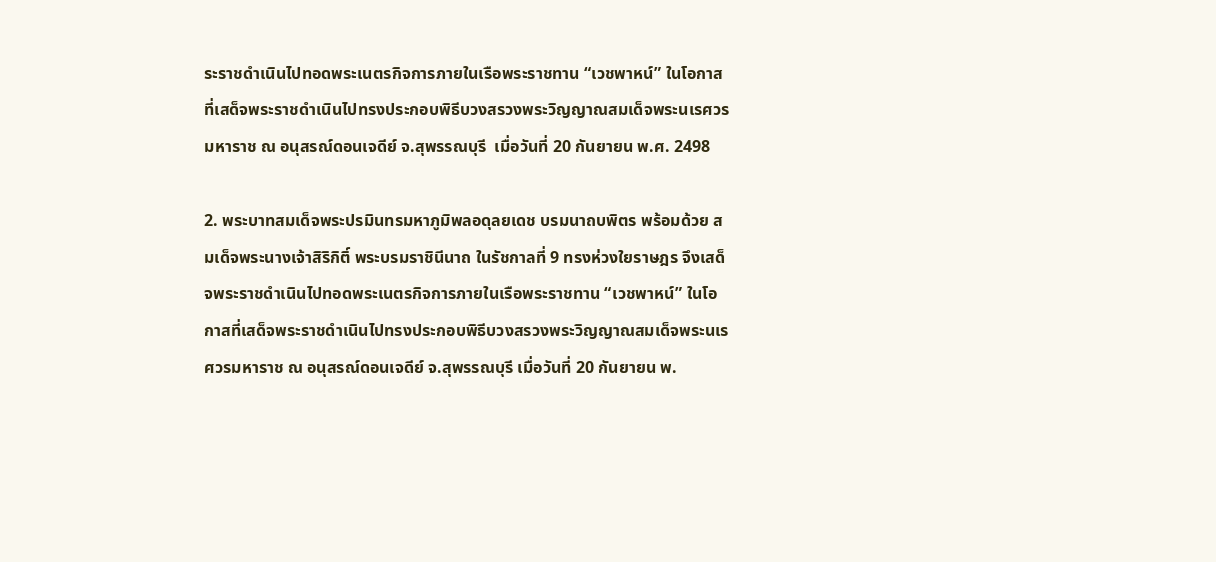ระราชดำเนินไปทอดพระเนตรกิจการภายในเรือพระราชทาน “เวชพาหน์” ในโอกาสที่เสด็จพระราชดำเนินไปทรงประกอบพิธีบวงสรวงพระวิญญาณสมเด็จพระนเรศวรมหาราช ณ อนุสรณ์ดอนเจดีย์ จ.สุพรรณบุรี  เมื่อวันที่ 20 กันยายน พ.ศ. 2498

2. พระบาทสมเด็จพระปรมินทรมหาภูมิพลอดุลยเดช บรมนาถบพิตร พร้อมด้วย สมเด็จพระนางเจ้าสิริกิติ์ พระบรมราชินีนาถ ในรัชกาลที่ 9 ทรงห่วงใยราษฎร จึงเสด็จพระราชดำเนินไปทอดพระเนตรกิจการภายในเรือพระราชทาน “เวชพาหน์” ในโอกาสที่เสด็จพระราชดำเนินไปทรงประกอบพิธีบวงสรวงพระวิญญาณสมเด็จพระนเรศวรมหาราช ณ อนุสรณ์ดอนเจดีย์ จ.สุพรรณบุรี เมื่อวันที่ 20 กันยายน พ.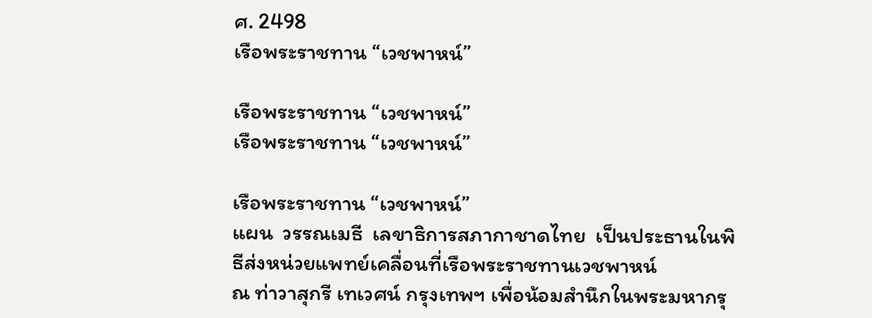ศ. 2498
เรือพระราชทาน “เวชพาหน์”

เรือพระราชทาน “เวชพาหน์”
เรือพระราชทาน “เวชพาหน์”

เรือพระราชทาน “เวชพาหน์”
แผน  วรรณเมธี  เลขาธิการสภากาชาดไทย  เป็นประธานในพิธีส่งหน่วยแพทย์เคลื่อนที่เรือพระราชทานเวชพาหน์
ณ ท่าวาสุกรี เทเวศน์ กรุงเทพฯ เพื่อน้อมสำนึกในพระมหากรุ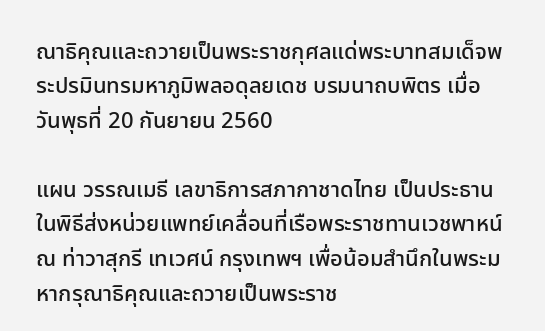ณาธิคุณและถวายเป็นพระราชกุศลแด่พระบาทสมเด็จพระปรมินทรมหาภูมิพลอดุลยเดช บรมนาถบพิตร เมื่อวันพุธที่ 20 กันยายน 2560

แผน วรรณเมธี เลขาธิการสภากาชาดไทย เป็นประธานในพิธีส่งหน่วยแพทย์เคลื่อนที่เรือพระราชทานเวชพาหน์ ณ ท่าวาสุกรี เทเวศน์ กรุงเทพฯ เพื่อน้อมสำนึกในพระมหากรุณาธิคุณและถวายเป็นพระราช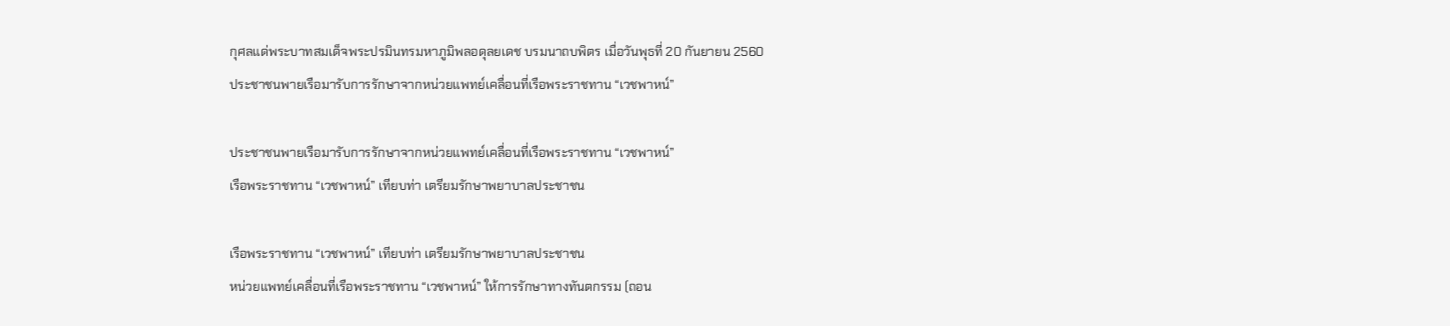กุศลแด่พระบาทสมเด็จพระปรมินทรมหาภูมิพลอดุลยเดช บรมนาถบพิตร เมื่อวันพุธที่ 20 กันยายน 2560
ประชาชนพายเรือมารับการรักษาจากหน่วยแพทย์เคลื่อนที่เรือพระราชทาน “เวชพาหน์”

ประชาชนพายเรือมารับการรักษาจากหน่วยแพทย์เคลื่อนที่เรือพระราชทาน “เวชพาหน์”
เรือพระราชทาน “เวชพาหน์” เทียบท่า เตรียมรักษาพยาบาลประชาชน

เรือพระราชทาน “เวชพาหน์” เทียบท่า เตรียมรักษาพยาบาลประชาชน
หน่วยแพทย์เคลื่อนที่เรือพระราชทาน “เวชพาหน์” ให้การรักษาทางทันตกรรม (ถอน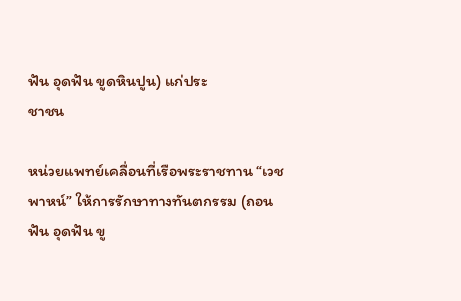ฟัน อุดฟัน ขูดหินปูน) แก่ประ
ชาชน

หน่วยแพทย์เคลื่อนที่เรือพระราชทาน “เวชพาหน์” ให้การรักษาทางทันตกรรม (ถอนฟัน อุดฟัน ขู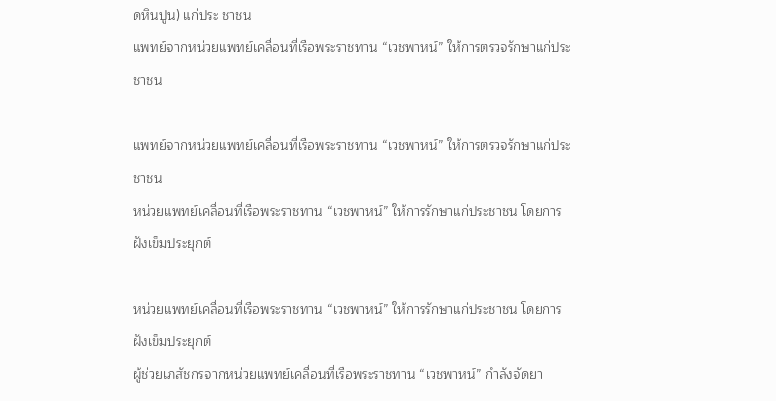ดหินปูน) แก่ประ ชาชน
แพทย์จากหน่วยแพทย์เคลื่อนที่เรือพระราชทาน “เวชพาหน์” ให้การตรวจรักษาแก่ประชาชน

แพทย์จากหน่วยแพทย์เคลื่อนที่เรือพระราชทาน “เวชพาหน์” ให้การตรวจรักษาแก่ประชาชน
หน่วยแพทย์เคลื่อนที่เรือพระราชทาน “เวชพาหน์” ให้การรักษาแก่ประชาชน โดยการฝังเข็มประยุกต์

หน่วยแพทย์เคลื่อนที่เรือพระราชทาน “เวชพาหน์” ให้การรักษาแก่ประชาชน โดยการฝังเข็มประยุกต์
ผู้ช่วยเภสัชกรจากหน่วยแพทย์เคลื่อนที่เรือพระราชทาน “เวชพาหน์” กำลังจัดยา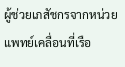ผู้ช่วยเภสัชกรจากหน่วยแพทย์เคลื่อนที่เรือ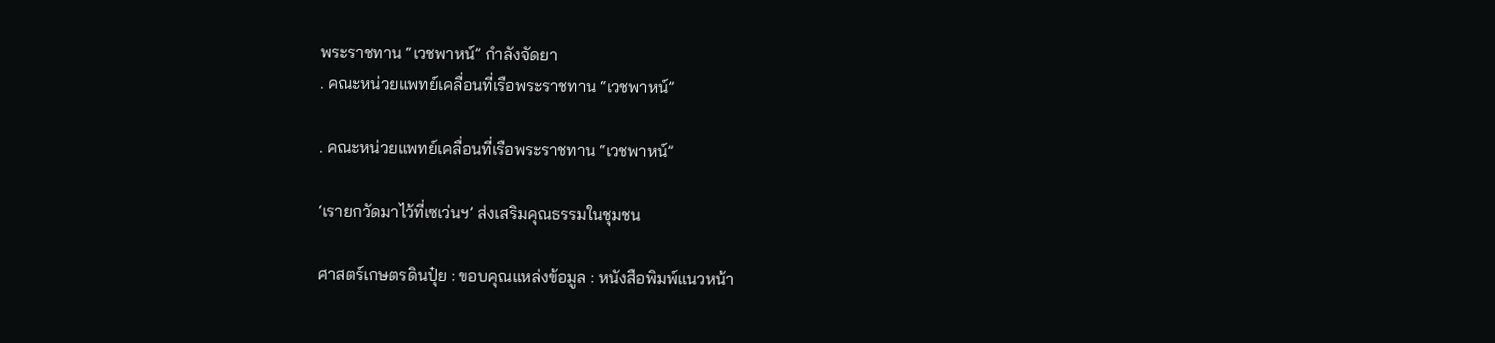พระราชทาน “เวชพาหน์” กำลังจัดยา
. คณะหน่วยแพทย์เคลื่อนที่เรือพระราชทาน “เวชพาหน์”

. คณะหน่วยแพทย์เคลื่อนที่เรือพระราชทาน “เวชพาหน์”

‘เรายกวัดมาไว้ที่เซเว่นฯ’ ส่งเสริมคุณธรรมในชุมชน

ศาสตร์เกษตรดินปุ๋ย : ขอบคุณแหล่งข้อมูล : หนังสือพิมพ์แนวหน้า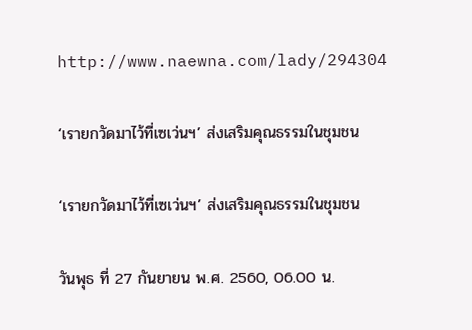http://www.naewna.com/lady/294304

‘เรายกวัดมาไว้ที่เซเว่นฯ’ ส่งเสริมคุณธรรมในชุมชน

‘เรายกวัดมาไว้ที่เซเว่นฯ’ ส่งเสริมคุณธรรมในชุมชน

วันพุธ ที่ 27 กันยายน พ.ศ. 2560, 06.00 น.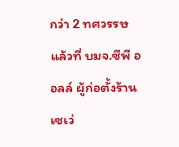กว่า 2 ทศวรรษ แล้วที่ บมจ.ซีพี ออลล์ ผู้ก่อตั้งร้านเซเว่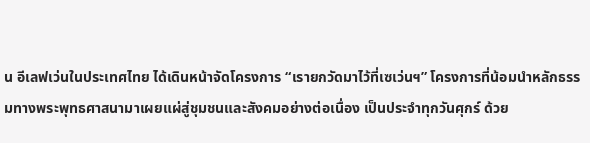น อีเลฟเว่นในประเทศไทย ได้เดินหน้าจัดโครงการ “เรายกวัดมาไว้ที่เซเว่นฯ” โครงการที่น้อมนำหลักธรรมทางพระพุทธศาสนามาเผยแผ่สู่ชุมชนและสังคมอย่างต่อเนื่อง เป็นประจำทุกวันศุกร์ ด้วย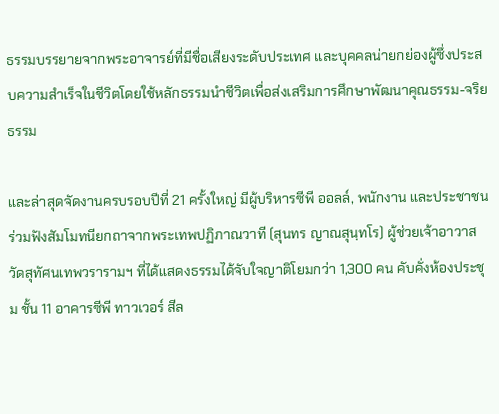ธรรมบรรยายจากพระอาจารย์ที่มีชื่อเสียงระดับประเทศ และบุคคลน่ายกย่องผู้ซึ่งประสบความสำเร็จในชีวิตโดยใช้หลักธรรมนำชีวิตเพื่อส่งเสริมการศึกษาพัฒนาคุณธรรม-จริยธรรม

และล่าสุดจัดงานครบรอบปีที่ 21 ครั้งใหญ่ มีผู้บริหารซีพี ออลล์, พนักงาน และประชาชน ร่วมฟังสัมโมทนียกถาจากพระเทพปฏิภาณวาที (สุนทร ญาณสุนฺทโร) ผู้ช่วยเจ้าอาวาสวัดสุทัศนเทพวรารามฯ ที่ได้แสดงธรรมได้จับใจญาติโยมกว่า 1,300 คน คับคั่งห้องประชุม ชั้น 11 อาคารซีพี ทาวเวอร์ สีล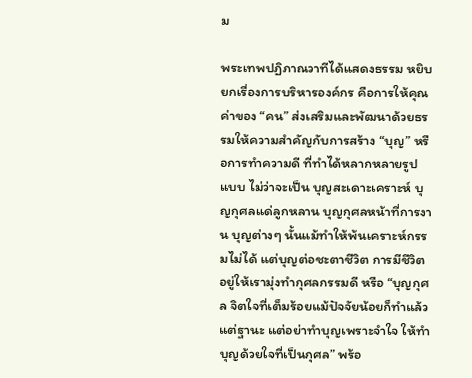ม

พระเทพปฏิภาณวาทีได้แสดงธรรม หยิบยกเรื่องการบริหารองค์กร คือการให้คุณค่าของ “คน” ส่งเสริมและพัฒนาด้วยธรรมให้ความสำคัญกับการสร้าง “บุญ” หรือการทำความดี ที่ทำได้หลากหลายรูปแบบ ไม่ว่าจะเป็น บุญสะเดาะเคราะห์ บุญกุศลแด่ลูกหลาน บุญกุศลหน้าที่การงาน บุญต่างๆ นั้นแม้ทำให้พ้นเคราะห์กรรมไม่ได้ แต่บุญต่อชะตาชีวิต การมีชีวิตอยู่ให้เรามุ่งทำกุศลกรรมดี หรือ “บุญกุศล จิตใจที่เต็มร้อยแม้ปัจจัยน้อยก็ทำแล้วแต่ฐานะ แต่อย่าทำบุญเพราะจำใจ ให้ทำบุญด้วยใจที่เป็นกุศล” พร้อ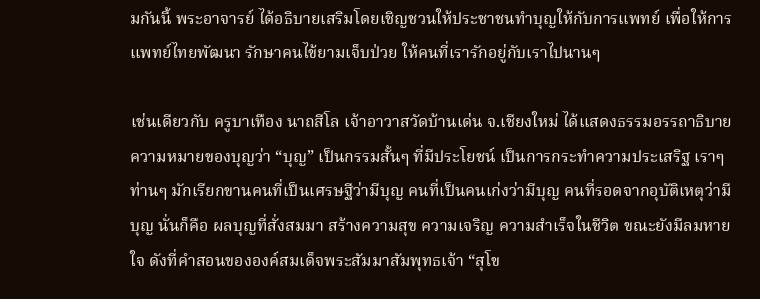มกันนี้ พระอาจารย์ ได้อธิบายเสริมโดยเชิญชวนให้ประชาชนทำบุญให้กับการแพทย์ เพื่อให้การแพทย์ไทยพัฒนา รักษาคนไข้ยามเจ็บป่วย ให้คนที่เรารักอยู่กับเราไปนานๆ

เช่นเดียวกับ ครูบาเทือง นาถสีโล เจ้าอาวาสวัดบ้านเด่น จ.เชียงใหม่ ได้แสดงธรรมอรรถาธิบายความหมายของบุญว่า “บุญ” เป็นกรรมสั้นๆ ที่มีประโยชน์ เป็นการกระทำความประเสริฐ เราๆ ท่านๆ มักเรียกขานคนที่เป็นเศรษฐีว่ามีบุญ คนที่เป็นคนเก่งว่ามีบุญ คนที่รอดจากอุบัติเหตุว่ามีบุญ นั่นก็คือ ผลบุญที่สั่งสมมา สร้างความสุข ความเจริญ ความสำเร็จในชีวิต ขณะยังมีลมหายใจ ดังที่คำสอนขององค์สมเด็จพระสัมมาสัมพุทธเจ้า “สุโข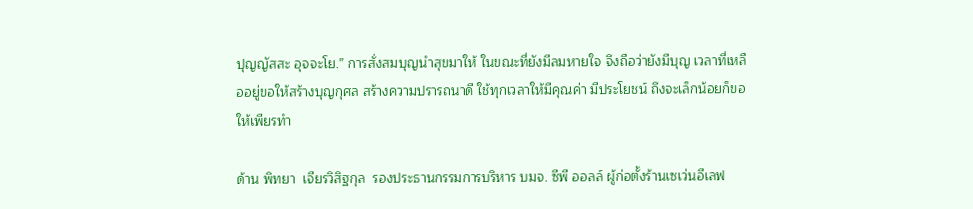ปุญญัสสะ อุจจะโย.” การสั่งสมบุญนำสุขมาให้ ในขณะที่ยังมีลมหายใจ จึงถือว่ายังมีบุญ เวลาที่เหลืออยู่ขอให้สร้างบุญกุศล สร้างความปรารถนาดี ใช้ทุกเวลาให้มีคุณค่า มีประโยชน์ ถึงจะเล็กน้อยก็ขอให้เพียรทำ

ด้าน พิทยา  เจียรวิสิฐกุล  รองประธานกรรมการบริหาร บมจ. ซีพี ออลล์ ผู้ก่อตั้งร้านเซเว่นอีเลฟ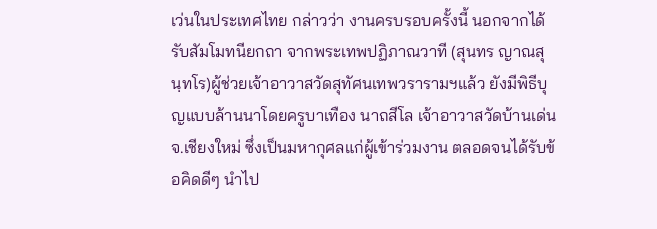เว่นในประเทศไทย กล่าวว่า งานครบรอบครั้งนี้ นอกจากได้รับสัมโมทนียกถา จากพระเทพปฏิภาณวาที (สุนทร ญาณสุนฺทโร)ผู้ช่วยเจ้าอาวาสวัดสุทัศนเทพวรารามฯแล้ว ยังมีพิธีบุญแบบล้านนาโดยครูบาเทือง นาถสีโล เจ้าอาวาสวัดบ้านเด่น จ.เชียงใหม่ ซึ่งเป็นมหากุศลแก่ผู้เข้าร่วมงาน ตลอดจนได้รับข้อคิดดีๆ นำไป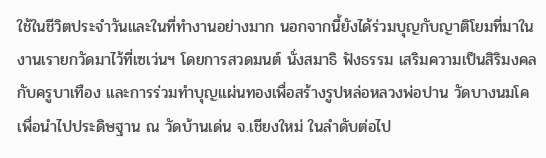ใช้ในชีวิตประจำวันและในที่ทำงานอย่างมาก นอกจากนี้ยังได้ร่วมบุญกับญาติโยมที่มาในงานเรายกวัดมาไว้ที่เซเว่นฯ โดยการสวดมนต์ นั่งสมาธิ ฟังธรรม เสริมความเป็นสิริมงคลกับครูบาเทือง และการร่วมทำบุญแผ่นทองเพื่อสร้างรูปหล่อหลวงพ่อปาน วัดบางนมโค เพื่อนำไปประดิษฐาน ณ วัดบ้านเด่น จ.เชียงใหม่ ในลำดับต่อไป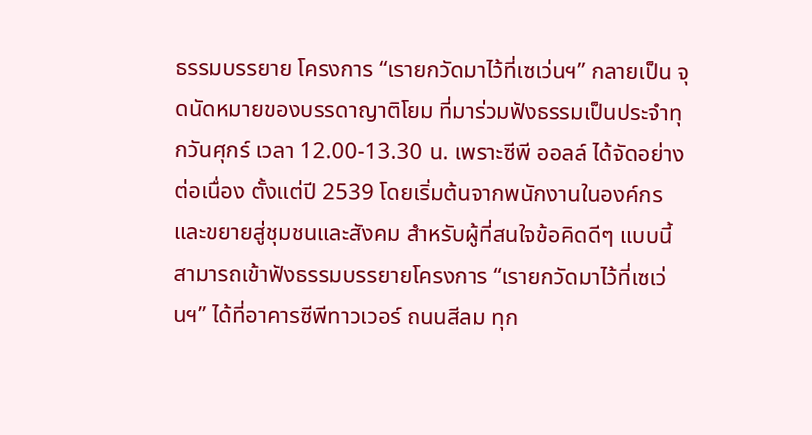ธรรมบรรยาย โครงการ “เรายกวัดมาไว้ที่เซเว่นฯ” กลายเป็น จุดนัดหมายของบรรดาญาติโยม ที่มาร่วมฟังธรรมเป็นประจำทุกวันศุกร์ เวลา 12.00-13.30 น. เพราะซีพี ออลล์ ได้จัดอย่างต่อเนื่อง ตั้งแต่ปี 2539 โดยเริ่มต้นจากพนักงานในองค์กรและขยายสู่ชุมชนและสังคม สำหรับผู้ที่สนใจข้อคิดดีๆ แบบนี้ สามารถเข้าฟังธรรมบรรยายโครงการ “เรายกวัดมาไว้ที่เซเว่นฯ” ได้ที่อาคารซีพีทาวเวอร์ ถนนสีลม ทุก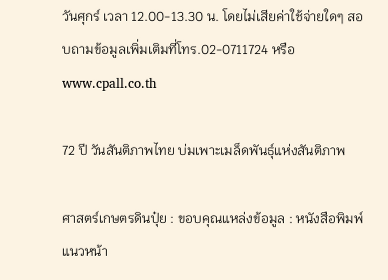วันศุกร์ เวลา 12.00-13.30 น. โดยไม่เสียค่าใช้จ่ายใดๆ สอบถามข้อมูลเพิ่มเติมที่โทร.02-0711724 หรือ www.cpall.co.th

72 ปี วันสันติภาพไทย บ่มเพาะเมล็ดพันธุ์แห่งสันติภาพ

ศาสตร์เกษตรดินปุ๋ย : ขอบคุณแหล่งข้อมูล : หนังสือพิมพ์แนวหน้า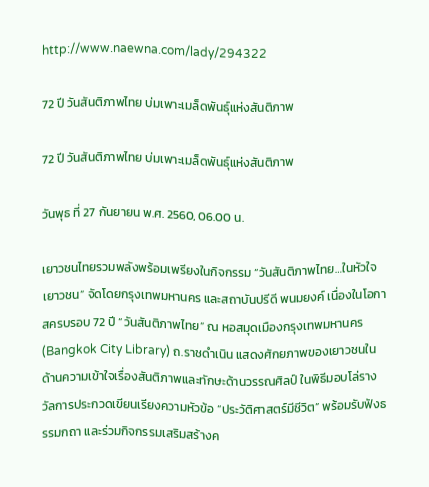http://www.naewna.com/lady/294322

72 ปี วันสันติภาพไทย บ่มเพาะเมล็ดพันธุ์แห่งสันติภาพ

72 ปี วันสันติภาพไทย บ่มเพาะเมล็ดพันธุ์แห่งสันติภาพ

วันพุธ ที่ 27 กันยายน พ.ศ. 2560, 06.00 น.

เยาวชนไทยรวมพลังพร้อมเพรียงในกิจกรรม “วันสันติภาพไทย…ในหัวใจเยาวชน” จัดโดยกรุงเทพมหานคร และสถาบันปรีดี พนมยงค์ เนื่องในโอกาสครบรอบ 72 ปี “วันสันติภาพไทย” ณ หอสมุดเมืองกรุงเทพมหานคร (Bangkok City Library) ถ.ราชดำเนิน แสดงศักยภาพของเยาวชนในด้านความเข้าใจเรื่องสันติภาพและทักษะด้านวรรณศิลป์ ในพิธีมอบโล่รางวัลการประกวดเขียนเรียงความหัวข้อ “ประวัติศาสตร์มีชีวิต” พร้อมรับฟังธรรมกถา และร่วมกิจกรรมเสริมสร้างค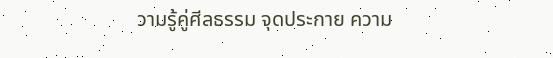วามรู้คู่ศีลธรรม จุดประกาย ความ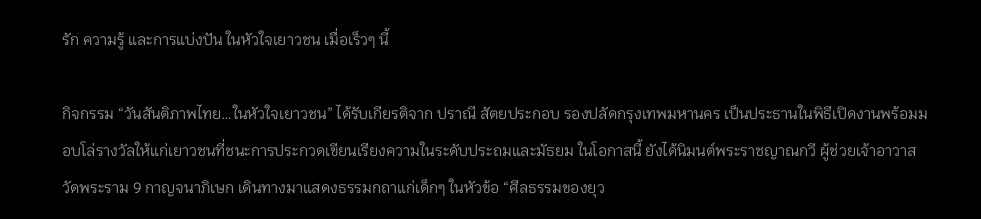รัก ความรู้ และการแบ่งปัน ในหัวใจเยาวชน เมื่อเร็วๆ นี้

กิจกรรม “วันสันติภาพไทย…ในหัวใจเยาวชน” ได้รับเกียรติจาก ปราณี สัตยประกอบ รองปลัดกรุงเทพมหานคร เป็นประธานในพิธีเปิดงานพร้อมมอบโล่รางวัลให้แก่เยาวชนที่ชนะการประกวดเขียนเรียงความในระดับประถมและมัธยม ในโอกาสนี้ ยังได้นิมนต์พระราชญาณกวี ผู้ช่วยเจ้าอาวาสวัดพระราม 9 กาญจนาภิเษก เดินทางมาแสดงธรรมกถาแก่เด็กๆ ในหัวข้อ “ศีลธรรมของยุว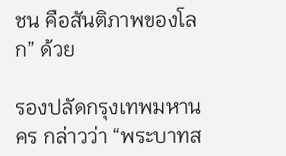ชน คือสันติภาพของโลก” ด้วย

รองปลัดกรุงเทพมหานคร กล่าวว่า “พระบาทส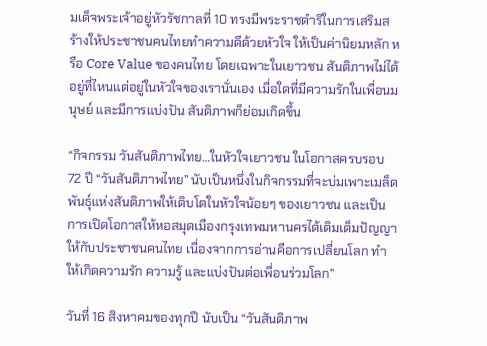มเด็จพระเจ้าอยู่หัวรัชกาลที่ 10 ทรงมีพระราชดำริในการเสริมสร้างให้ประชาชนคนไทยทำความดีด้วยหัวใจ ให้เป็นค่านิยมหลัก หรือ Core Value ของคนไทย โดยเฉพาะในเยาวชน สันติภาพไม่ได้อยู่ที่ไหนแต่อยู่ในหัวใจของเรานั่นเอง เมื่อใดที่มีความรักในเพื่อนมนุษย์ และมีการแบ่งปัน สันติภาพก็ย่อมเกิดขึ้น

“กิจกรรม วันสันติภาพไทย…ในหัวใจเยาวชน ในโอกาสครบรอบ 72 ปี “วันสันติภาพไทย” นับเป็นหนึ่งในกิจกรรมที่จะบ่มเพาะเมล็ดพันธุ์แห่งสันติภาพให้เติบโตในหัวใจน้อยๆ ของเยาวชน และเป็นการเปิดโอกาสให้หอสมุดเมืองกรุงเทพมหานครได้เติมเต็มปัญญาให้กับประชาชนคนไทย เนื่องจากการอ่านคือการเปลี่ยนโลก ทำให้เกิดความรัก ความรู้ และแบ่งปันต่อเพื่อนร่วมโลก”

วันที่ 16 สิงหาคมของทุกปี นับเป็น “วันสันติภาพ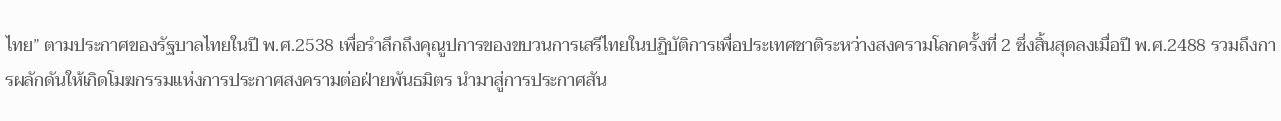ไทย” ตามประกาศของรัฐบาลไทยในปี พ.ศ.2538 เพื่อรำลึกถึงคุณูปการของขบวนการเสรีไทยในปฏิบัติการเพื่อประเทศชาติระหว่างสงครามโลกครั้งที่ 2 ซึ่งสิ้นสุดลงเมื่อปี พ.ศ.2488 รวมถึงการผลักดันให้เกิดโมฆกรรมแห่งการประกาศสงครามต่อฝ่ายพันธมิตร นำมาสู่การประกาศสัน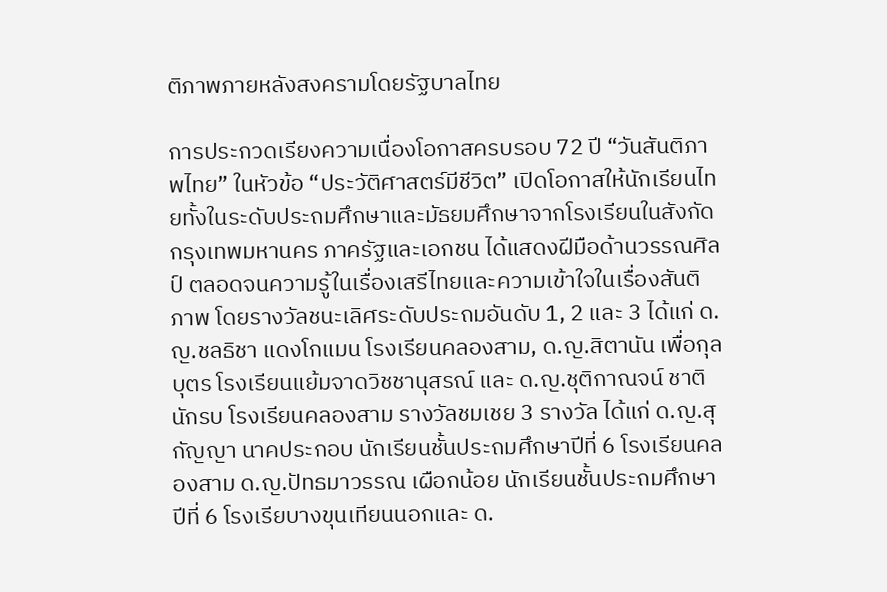ติภาพภายหลังสงครามโดยรัฐบาลไทย

การประกวดเรียงความเนื่องโอกาสครบรอบ 72 ปี “วันสันติภาพไทย” ในหัวข้อ “ประวัติศาสตร์มีชีวิต” เปิดโอกาสให้นักเรียนไทยทั้งในระดับประถมศึกษาและมัธยมศึกษาจากโรงเรียนในสังกัดกรุงเทพมหานคร ภาครัฐและเอกชน ได้แสดงฝีมือด้านวรรณศิลป์ ตลอดจนความรู้ในเรื่องเสรีไทยและความเข้าใจในเรื่องสันติภาพ โดยรางวัลชนะเลิศระดับประถมอันดับ 1, 2 และ 3 ได้แก่ ด.ญ.ชลธิชา แดงโกแมน โรงเรียนคลองสาม, ด.ญ.สิตานัน เพื่อกุลบุตร โรงเรียนแย้มจาดวิชชานุสรณ์ และ ด.ญ.ชุติกาณจน์ ชาตินักรบ โรงเรียนคลองสาม รางวัลชมเชย 3 รางวัล ได้แก่ ด.ญ.สุกัญญา นาคประกอบ นักเรียนชั้นประถมศึกษาปีที่ 6 โรงเรียนคลองสาม ด.ญ.ปัทธมาวรรณ เผือกน้อย นักเรียนชั้นประถมศึกษาปีที่ 6 โรงเรียบางขุนเทียนนอกและ ด.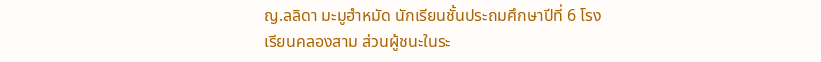ญ.ลลิดา มะมูฮำหมัด นักเรียนชั้นประถมศึกษาปีที่ 6 โรงเรียนคลองสาม ส่วนผู้ชนะในระ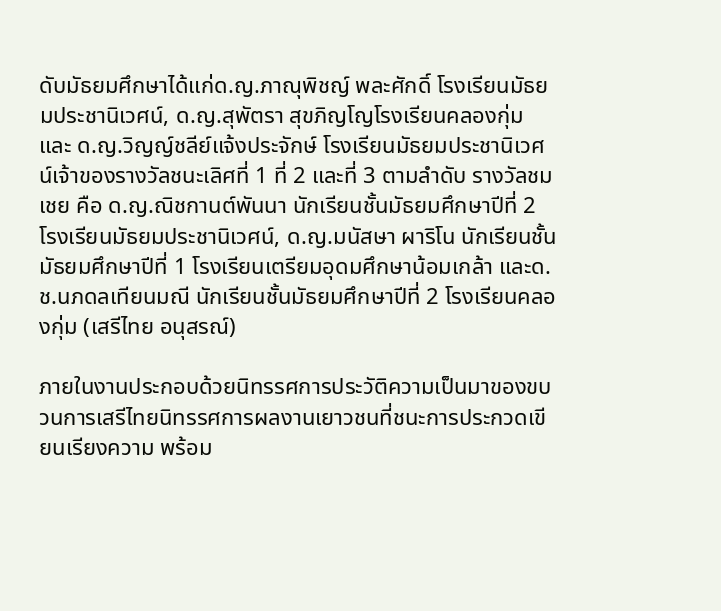ดับมัธยมศึกษาได้แก่ด.ญ.ภาณุพิชญ์ พละศักดิ์ โรงเรียนมัธยมประชานิเวศน์, ด.ญ.สุพัตรา สุขภิญโญโรงเรียนคลองกุ่ม และ ด.ญ.วิญญ์ชลีย์แจ้งประจักษ์ โรงเรียนมัธยมประชานิเวศน์เจ้าของรางวัลชนะเลิศที่ 1 ที่ 2 และที่ 3 ตามลำดับ รางวัลชมเชย คือ ด.ญ.ณิชกานต์พันนา นักเรียนชั้นมัธยมศึกษาปีที่ 2 โรงเรียนมัธยมประชานิเวศน์, ด.ญ.มนัสษา ผาริโน นักเรียนชั้นมัธยมศึกษาปีที่ 1 โรงเรียนเตรียมอุดมศึกษาน้อมเกล้า และด.ช.นภดลเทียนมณี นักเรียนชั้นมัธยมศึกษาปีที่ 2 โรงเรียนคลองกุ่ม (เสรีไทย อนุสรณ์)

ภายในงานประกอบด้วยนิทรรศการประวัติความเป็นมาของขบวนการเสรีไทยนิทรรศการผลงานเยาวชนที่ชนะการประกวดเขียนเรียงความ พร้อม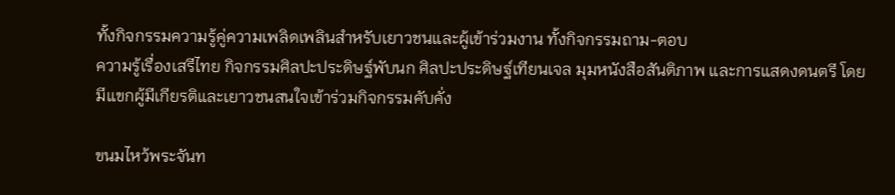ทั้งกิจกรรมความรู้คู่ความเพลิดเพลินสำหรับเยาวชนและผู้เข้าร่วมงาน ทั้งกิจกรรมถาม-ตอบ
ความรู้เรื่องเสรีไทย กิจกรรมศิลปะประดิษฐ์พับนก ศิลปะประดิษฐ์เทียนเจล มุมหนังสือสันติภาพ และการแสดงดนตรี โดยมีแขกผู้มีเกียรติและเยาวชนสนใจเข้าร่วมกิจกรรมคับคั่ง

ขนมไหว้พระจันท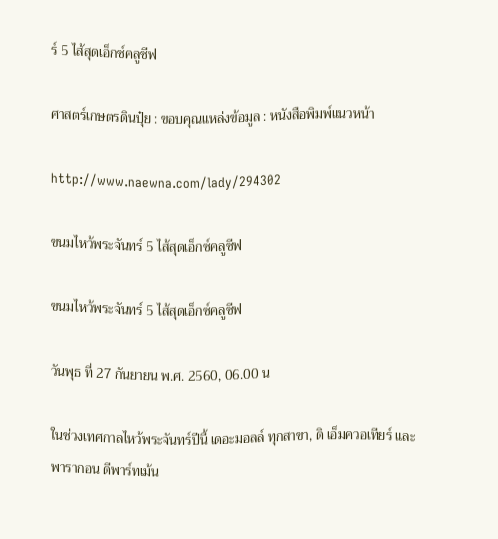ร์ 5 ไส้สุดเอ็กซ์คลูซีฟ

ศาสตร์เกษตรดินปุ๋ย : ขอบคุณแหล่งข้อมูล : หนังสือพิมพ์แนวหน้า

http://www.naewna.com/lady/294302

ขนมไหว้พระจันทร์ 5 ไส้สุดเอ็กซ์คลูซีฟ

ขนมไหว้พระจันทร์ 5 ไส้สุดเอ็กซ์คลูซีฟ

วันพุธ ที่ 27 กันยายน พ.ศ. 2560, 06.00 น

ในช่วงเทศกาลไหว้พระจันทร์ปีนี้ เดอะมอลล์ ทุกสาขา, ดิ เอ็มควอเทียร์ และพารากอน ดีพาร์ทเม้น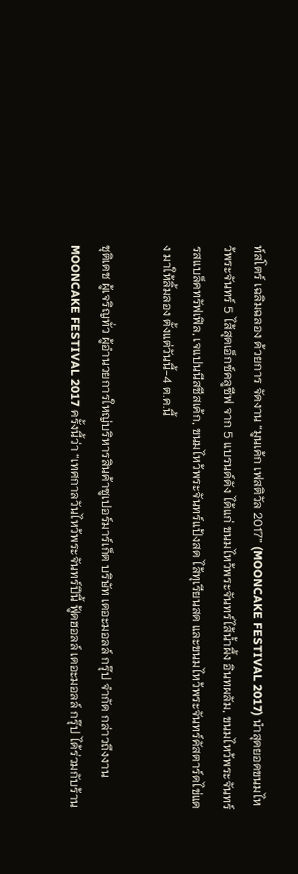ท์สโตร์ เฉลิมฉลอง ด้วยการ จัดงาน “มูนเค้ก เฟสติวัล 2017” (MOONCAKE FESTIVAL 2017) นำสุดยอดขนมไหว้พระจันทร์ 5 ไส้สุดเอ็กซ์คลูซีฟ จาก 5 แบรนด์ดัง ได้แก่ ขนมไหว้พระจันทร์ไส้น้ำผึ้ง อินทผลัม, ขนมไหว้พระจันทร์รสแบล็คทรัฟเฟิล, เจแปนนีสชีสเค้ก, ขนมไหว้พระจันทร์แป้งสด ไส้ทุเรียนสด และขนมไหว้พระจันทร์คัสตาร์ดไข่แดง มาให้ลิ้มลอง ตั้งแต่วันนี้-4 ต.ค.นี้

ชุติเดช ผู้เจริญทั่ว ผู้อำนวยการใหญ่บริหารสินค้าซูเปอร์มาร์เก็ต บริษัท เดอะมอลล์ กรุ๊ป จำกัด กล่าวถึงงาน MOONCAKE FESTIVAL 2017 ครั้งนี้ว่า “เทศกาลวันไหว้พระจันทร์ปีนี้ ฟู้ดฮอลล์ เดอะมอลล์ กรุ๊ป ได้ร่วมกับร้าน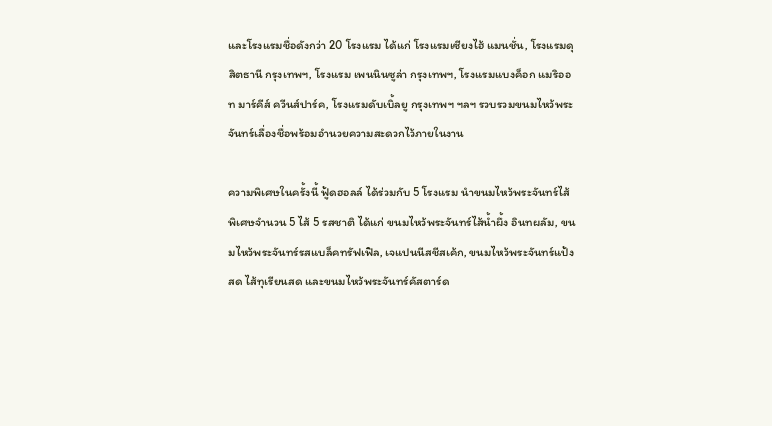และโรงแรมชื่อดังกว่า 20 โรงแรม ได้แก่ โรงแรมเซียงไฮ้ แมนชั่น, โรงแรมดุสิตธานี กรุงเทพฯ, โรงแรม เพนนินซูล่า กรุงเทพฯ, โรงแรมแบงค็อก แมริออท มาร์คีส์ ควีนส์ปาร์ค, โรงแรมดับเบิ้ลยู กรุงเทพฯ ฯลฯ รวบรวมขนมไหว้พระจันทร์เลื่องชื่อพร้อมอำนวยความสะดวกไว้ภายในงาน

ความพิเศษในครั้งนี้ ฟู้ดฮอลล์ ได้ร่วมกับ 5 โรงแรม นำขนมไหว้พระจันทร์ไส้พิเศษจำนวน 5 ไส้ 5 รสชาติ ได้แก่ ขนมไหว้พระจันทร์ไส้น้ำผึ้ง อินทผลัม, ขนมไหว้พระจันทร์รสแบล็คทรัฟเฟิล, เจแปนนีสชีสเค้ก, ขนมไหว้พระจันทร์แป้งสด ไส้ทุเรียนสด และขนมไหว้พระจันทร์คัสตาร์ด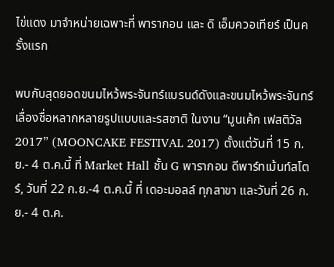ไข่แดง มาจำหน่ายเฉพาะที่ พารากอน และ ดิ เอ็มควอเทียร์ เป็นครั้งแรก

พบกับสุดยอดขนมไหว้พระจันทร์แบรนด์ดังและขนมไหว้พระจันทร์เลื่องชื่อหลากหลายรูปแบบและรสชาติ ในงาน “มูนเค้ก เฟสติวัล 2017” (MOONCAKE FESTIVAL 2017) ตั้งแต่วันที่ 15 ก.ย.- 4 ต.ค.นี้ ที่ Market Hall ชั้น G พารากอน ดีพาร์ทเม้นท์สโตร์, วันที่ 22 ก.ย.-4 ต.ค.นี้ ที่ เดอะมอลล์ ทุกสาขา และวันที่ 26 ก.ย.- 4 ต.ค.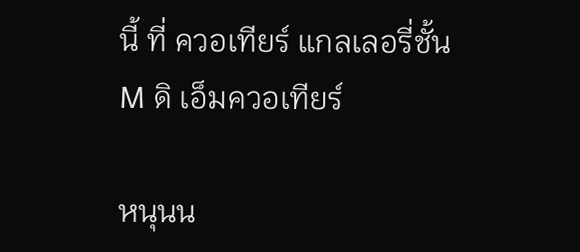นี้ ที่ ควอเทียร์ แกลเลอรี่ชั้น M ดิ เอ็มควอเทียร์

หนุนน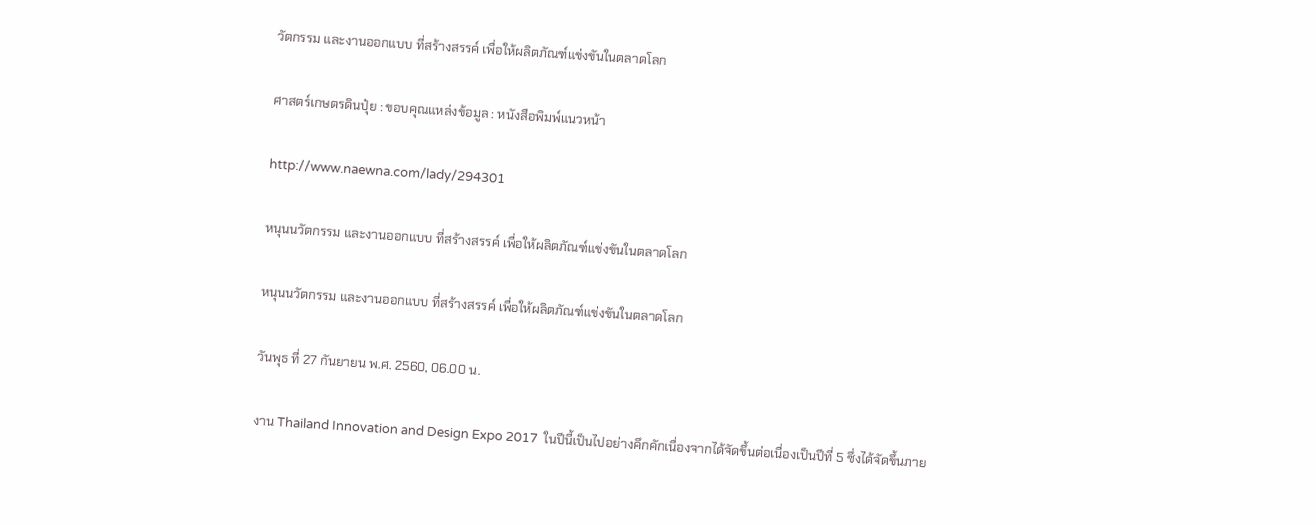วัตกรรม และงานออกแบบ ที่สร้างสรรค์ เพื่อให้ผลิตภัณฑ์แข่งขันในตลาดโลก

ศาสตร์เกษตรดินปุ๋ย : ขอบคุณแหล่งข้อมูล : หนังสือพิมพ์แนวหน้า

http://www.naewna.com/lady/294301

หนุนนวัตกรรม และงานออกแบบ ที่สร้างสรรค์ เพื่อให้ผลิตภัณฑ์แข่งขันในตลาดโลก

หนุนนวัตกรรม และงานออกแบบ ที่สร้างสรรค์ เพื่อให้ผลิตภัณฑ์แข่งขันในตลาดโลก

วันพุธ ที่ 27 กันยายน พ.ศ. 2560, 06.00 น.

งาน Thailand Innovation and Design Expo 2017  ในปีนี้เป็นไปอย่างคึกคักเนื่องจากได้จัดขึ้นต่อเนื่องเป็นปีที่ 5 ซึ่งได้จัดขึ้นภาย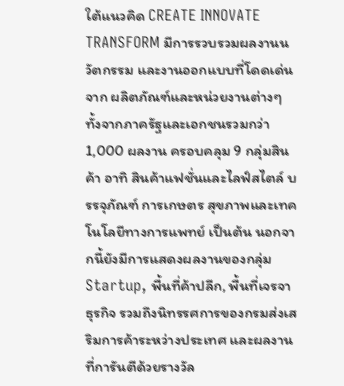ใต้แนวคิด CREATE INNOVATE TRANSFORM มีการรวบรวมผลงานนวัตกรรม และงานออกแบบที่โดดเด่นจาก ผลิตภัณฑ์และหน่วยงานต่างๆ ทั้งจากภาครัฐและเอกชนรวมกว่า 1,000 ผลงาน ครอบคลุม 9 กลุ่มสินค้า อาทิ สินค้าแฟชั่นและไลฟ์สไตล์ บรรจุภัณฑ์ การเกษตร สุขภาพและเทคโนโลยีทางการแพทย์ เป็นต้น นอกจากนี้ยังมีการแสดงผลงานของกลุ่ม Startup, พื้นที่ค้าปลีก, พื้นที่เจรจาธุรกิจ รวมถึงนิทรรศการของกรมส่งเสริมการค้าระหว่างประเทศ และผลงานที่การันตีด้วยรางวัล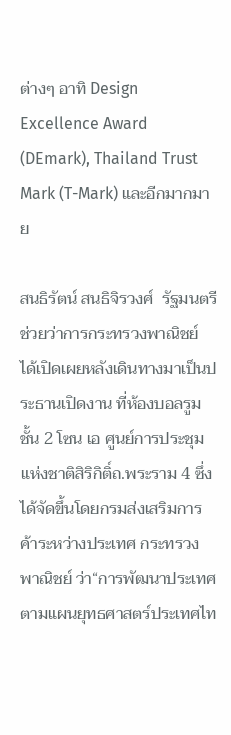ต่างๆ อาทิ Design Excellence Award (DEmark), Thailand Trust Mark (T-Mark) และอีกมากมาย

สนธิรัตน์ สนธิจิรวงศ์  รัฐมนตรีช่วยว่าการกระทรวงพาณิชย์ ได้เปิดเผยหลังเดินทางมาเป็นประธานเปิดงาน ที่ห้องบอลรูมชั้น 2 โซน เอ ศูนย์การประชุมแห่งชาติสิริกิติ์ถ.พระราม 4 ซึ่งได้จัดขึ้นโดยกรมส่งเสริมการค้าระหว่างประเทศ กระทรวงพาณิชย์ ว่า“การพัฒนาประเทศตามแผนยุทธศาสตร์ประเทศไท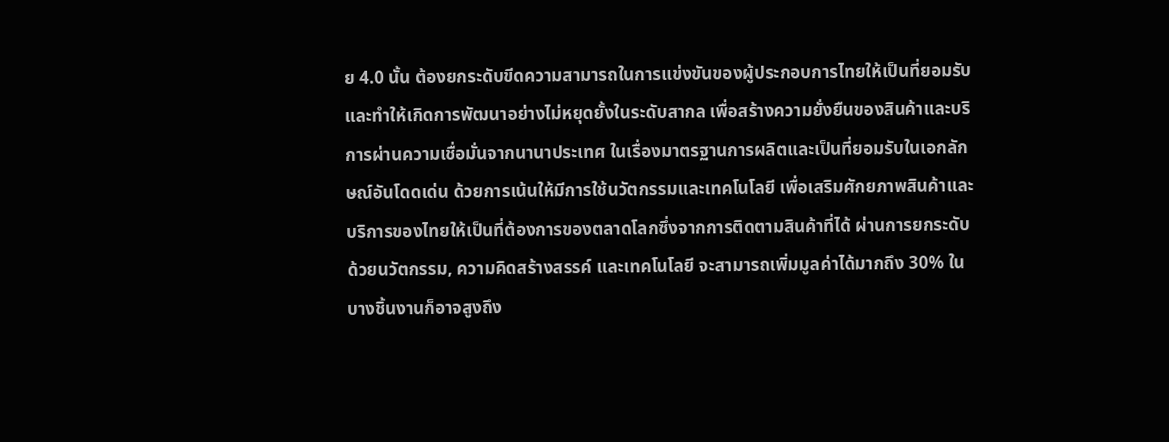ย 4.0 นั้น ต้องยกระดับขีดความสามารถในการแข่งขันของผู้ประกอบการไทยให้เป็นที่ยอมรับ และทำให้เกิดการพัฒนาอย่างไม่หยุดยั้งในระดับสากล เพื่อสร้างความยั่งยืนของสินค้าและบริการผ่านความเชื่อมั่นจากนานาประเทศ ในเรื่องมาตรฐานการผลิตและเป็นที่ยอมรับในเอกลักษณ์อันโดดเด่น ด้วยการเน้นให้มีการใช้นวัตกรรมและเทคโนโลยี เพื่อเสริมศักยภาพสินค้าและบริการของไทยให้เป็นที่ต้องการของตลาดโลกซึ่งจากการติดตามสินค้าที่ได้ ผ่านการยกระดับด้วยนวัตกรรม, ความคิดสร้างสรรค์ และเทคโนโลยี จะสามารถเพิ่มมูลค่าได้มากถึง 30% ในบางชิ้นงานก็อาจสูงถึง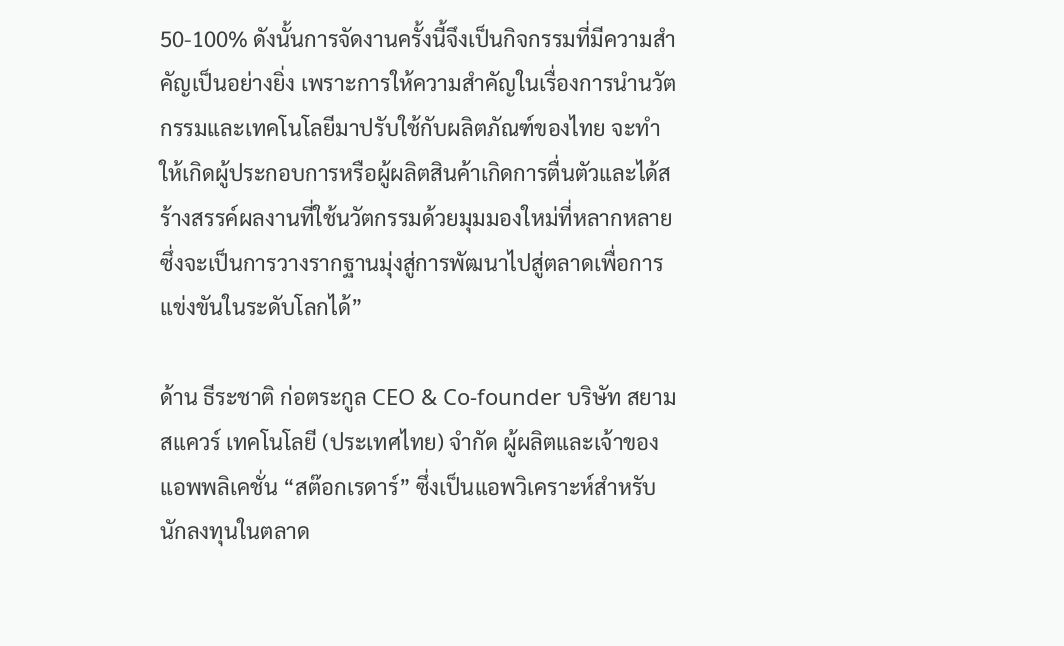50-100% ดังนั้นการจัดงานครั้งนี้จึงเป็นกิจกรรมที่มีความสำคัญเป็นอย่างยิ่ง เพราะการให้ความสำคัญในเรื่องการนำนวัตกรรมและเทคโนโลยีมาปรับใช้กับผลิตภัณฑ์ของไทย จะทำให้เกิดผู้ประกอบการหรือผู้ผลิตสินค้าเกิดการตื่นตัวและได้สร้างสรรค์ผลงานที่ใช้นวัตกรรมด้วยมุมมองใหม่ที่หลากหลาย ซึ่งจะเป็นการวางรากฐานมุ่งสู่การพัฒนาไปสู่ตลาดเพื่อการแข่งขันในระดับโลกได้”

ด้าน ธีระชาติ ก่อตระกูล CEO & Co-founder บริษัท สยามสแควร์ เทคโนโลยี (ประเทศไทย) จำกัด ผู้ผลิตและเจ้าของแอพพลิเคชั่น “สต๊อกเรดาร์” ซึ่งเป็นแอพวิเคราะห์สำหรับนักลงทุนในตลาด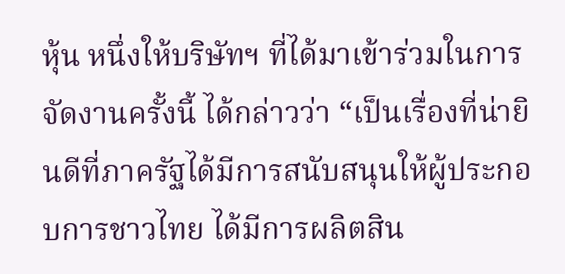หุ้น หนึ่งให้บริษัทฯ ที่ได้มาเข้าร่วมในการจัดงานครั้งนี้ ได้กล่าวว่า “เป็นเรื่องที่น่ายินดีที่ภาครัฐได้มีการสนับสนุนให้ผู้ประกอบการชาวไทย ได้มีการผลิตสิน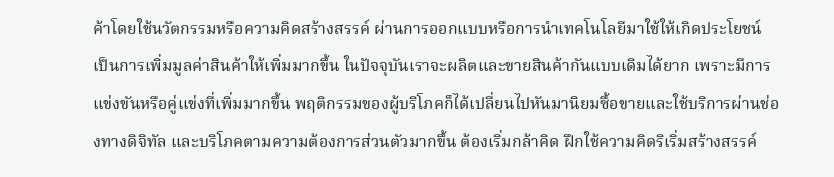ค้าโดยใช้นวัตกรรมหรือความคิดสร้างสรรค์ ผ่านการออกแบบหรือการนำเทคโนโลยีมาใช้ให้เกิดประโยชน์ เป็นการเพิ่มมูลค่าสินค้าให้เพิ่มมากขึ้น ในปัจจุบันเราจะผลิตและขายสินค้ากันแบบเดิมได้ยาก เพราะมีการแข่งขันหรือคู่แข่งที่เพิ่มมากขึ้น พฤติกรรมของผู้บริโภคก็ได้เปลี่ยนไปหันมานิยมซื้อขายและใช้บริการผ่านช่องทางดิจิทัล และบริโภคตามความต้องการส่วนตัวมากขึ้น ต้องเริ่มกล้าคิด ฝึกใช้ความคิดริเริ่มสร้างสรรค์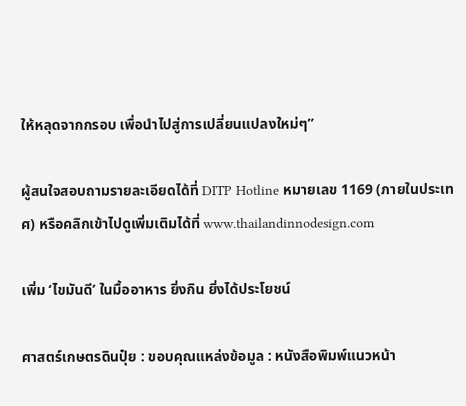ให้หลุดจากกรอบ เพื่อนำไปสู่การเปลี่ยนแปลงใหม่ๆ”

ผู้สนใจสอบถามรายละเอียดได้ที่ DITP Hotline หมายเลข 1169 (ภายในประเทศ) หรือคลิกเข้าไปดูเพิ่มเติมได้ที่ www.thailandinnodesign.com

เพิ่ม ‘ไขมันดี’ ในมื้ออาหาร ยิ่งกิน ยิ่งได้ประโยชน์

ศาสตร์เกษตรดินปุ๋ย : ขอบคุณแหล่งข้อมูล : หนังสือพิมพ์แนวหน้า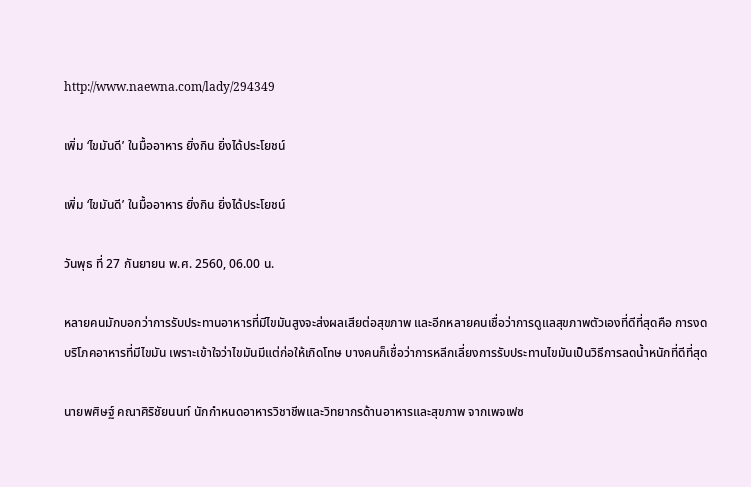http://www.naewna.com/lady/294349

เพิ่ม ‘ไขมันดี’ ในมื้ออาหาร ยิ่งกิน ยิ่งได้ประโยชน์

เพิ่ม ‘ไขมันดี’ ในมื้ออาหาร ยิ่งกิน ยิ่งได้ประโยชน์

วันพุธ ที่ 27 กันยายน พ.ศ. 2560, 06.00 น.

หลายคนมักบอกว่าการรับประทานอาหารที่มีไขมันสูงจะส่งผลเสียต่อสุขภาพ และอีกหลายคนเชื่อว่าการดูแลสุขภาพตัวเองที่ดีที่สุดคือ การงดบริโภคอาหารที่มีไขมัน เพราะเข้าใจว่าไขมันมีแต่ก่อให้เกิดโทษ บางคนก็เชื่อว่าการหลีกเลี่ยงการรับประทานไขมันเป็นวิธีการลดน้ำหนักที่ดีที่สุด

นายพศิษฐ์ คณาศิริชัยนนท์ นักกำหนดอาหารวิชาชีพและวิทยากรด้านอาหารและสุขภาพ จากเพจเฟซ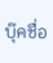บุ๊คชื่อ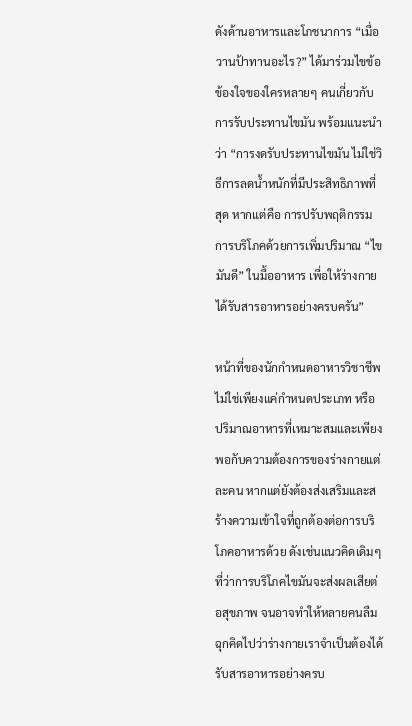ดังด้านอาหารและโภชนาการ “เมื่อวานป้าทานอะไร?” ได้มาร่วมไขข้อข้องใจของใครหลายๆ คนเกี่ยวกับการรับประทานไขมัน พร้อมแนะนำว่า “การงดรับประทานไขมัน ไม่ใช่วิธีการลดน้ำหนักที่มีประสิทธิภาพที่สุด หากแต่คือ การปรับพฤติกรรมการบริโภคด้วยการเพิ่มปริมาณ “ไขมันดี” ในมื้ออาหาร เพื่อให้ร่างกายได้รับสารอาหารอย่างครบครัน”

หน้าที่ของนักกำหนดอาหารวิชาชีพ ไม่ใช่เพียงแค่กำหนดประเภท หรือปริมาณอาหารที่เหมาะสมและเพียงพอกับความต้องการของร่างกายแต่ละคน หากแต่ยังต้องส่งเสริมและสร้างความเข้าใจที่ถูกต้องต่อการบริโภคอาหารด้วย ดังเช่นแนวคิดเดิมๆ ที่ว่าการบริโภคไขมันจะส่งผลเสียต่อสุขภาพ จนอาจทำให้หลายคนลืมฉุกคิดไปว่าร่างกายเราจำเป็นต้องได้รับสารอาหารอย่างครบ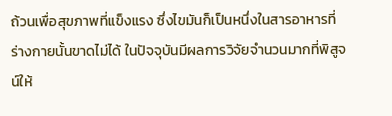ถ้วนเพื่อสุขภาพที่แข็งแรง ซึ่งไขมันก็เป็นหนึ่งในสารอาหารที่ร่างกายนั้นขาดไม่ได้ ในปัจจุบันมีผลการวิจัยจำนวนมากที่พิสูจน์ให้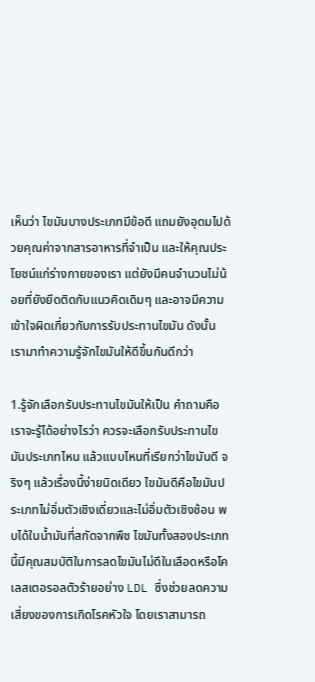เห็นว่า ไขมันบางประเภทมีข้อดี แถมยังอุดมไปด้วยคุณค่าจากสารอาหารที่จำเป็น และให้คุณประโยชน์แก่ร่างกายของเรา แต่ยังมีคนจำนวนไม่น้อยที่ยังยึดติดกับแนวคิดเดิมๆ และอาจมีความเข้าใจผิดเกี่ยวกับการรับประทานไขมัน ดังนั้น เรามาทำความรู้จักไขมันให้ดีขึ้นกันดีกว่า

1.รู้จักเลือกรับประทานไขมันให้เป็น คำถามคือเราจะรู้ได้อย่างไรว่า ควรจะเลือกรับประทานไขมันประเภทไหน แล้วแบบไหนที่เรียกว่าไขมันดี จริงๆ แล้วเรื่องนี้ง่ายนิดเดียว ไขมันดีคือไขมันประเภทไม่อิ่มตัวเชิงเดี่ยวและไม่อิ่มตัวเชิงซ้อน พบได้ในน้ำมันที่สกัดจากพืช ไขมันทั้งสองประเภทนี้มีคุณสมบัติในการลดไขมันไม่ดีในเลือดหรือโคเลสเตอรอลตัวร้ายอย่าง LDL ซึ่งช่วยลดความเสี่ยงของการเกิดโรคหัวใจ โดยเราสามารถ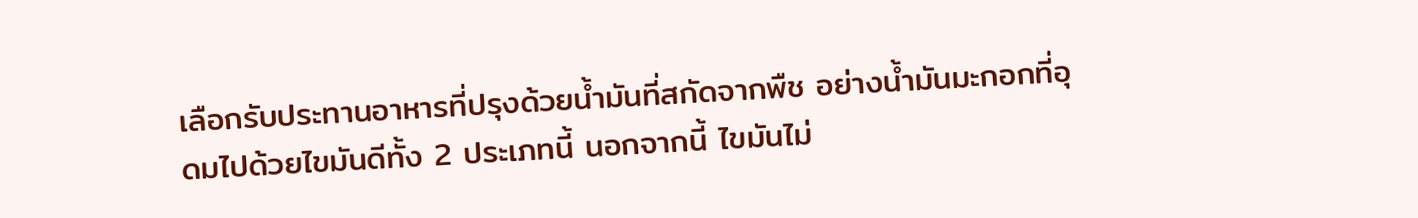เลือกรับประทานอาหารที่ปรุงด้วยน้ำมันที่สกัดจากพืช อย่างน้ำมันมะกอกที่อุดมไปด้วยไขมันดีทั้ง 2 ประเภทนี้ นอกจากนี้ ไขมันไม่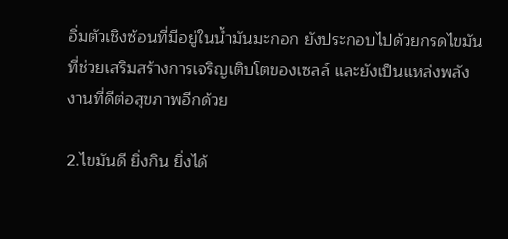อิ่มตัวเชิงซ้อนที่มีอยู่ในน้ำมันมะกอก ยังประกอบไปด้วยกรดไขมันที่ช่วยเสริมสร้างการเจริญเติบโตของเซลล์ และยังเป็นแหล่งพลังงานที่ดีต่อสุขภาพอีกด้วย

2.ไขมันดี ยิ่งกิน ยิ่งได้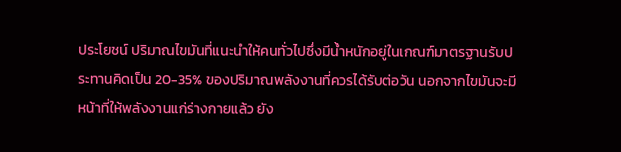ประโยชน์ ปริมาณไขมันที่แนะนำให้คนทั่วไปซึ่งมีน้ำหนักอยู่ในเกณฑ์มาตรฐานรับประทานคิดเป็น 20-35% ของปริมาณพลังงานที่ควรได้รับต่อวัน นอกจากไขมันจะมีหน้าที่ให้พลังงานแก่ร่างกายแล้ว ยัง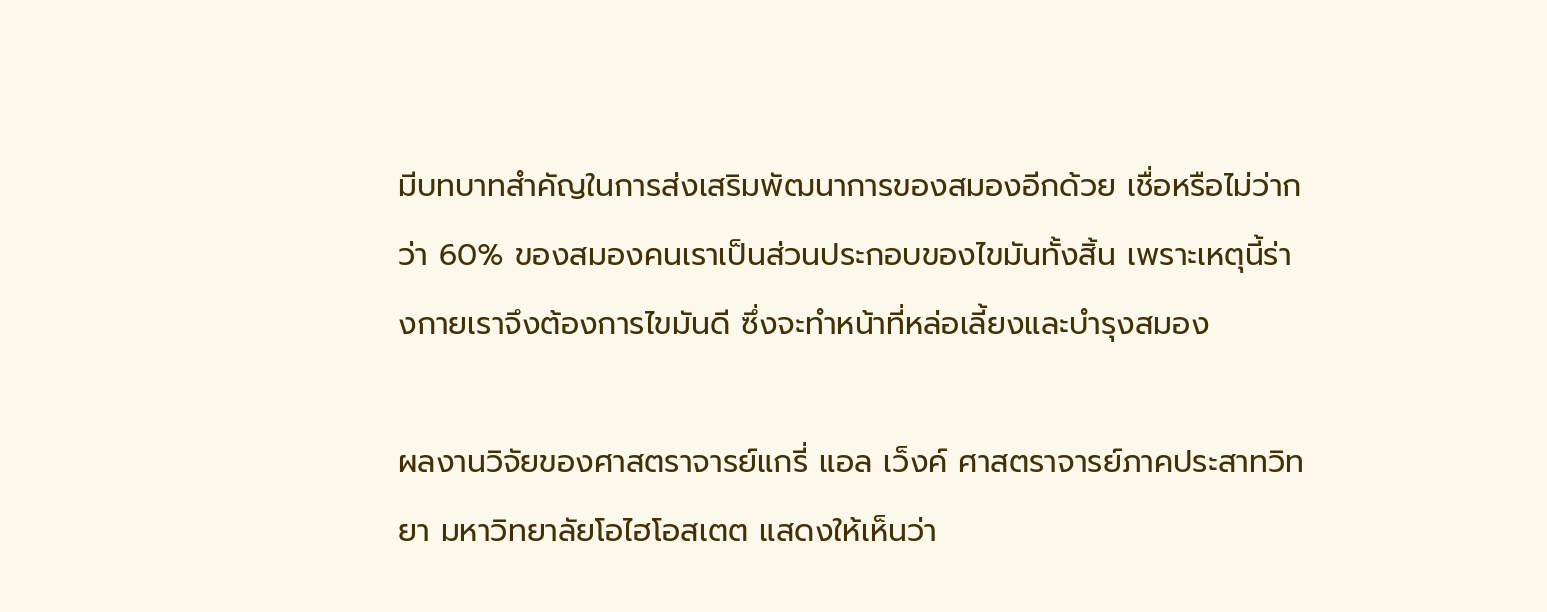มีบทบาทสำคัญในการส่งเสริมพัฒนาการของสมองอีกด้วย เชื่อหรือไม่ว่ากว่า 60% ของสมองคนเราเป็นส่วนประกอบของไขมันทั้งสิ้น เพราะเหตุนี้ร่างกายเราจึงต้องการไขมันดี ซึ่งจะทำหน้าที่หล่อเลี้ยงและบำรุงสมอง

ผลงานวิจัยของศาสตราจารย์แกรี่ แอล เว็งค์ ศาสตราจารย์ภาคประสาทวิทยา มหาวิทยาลัยโอไฮโอสเตต แสดงให้เห็นว่า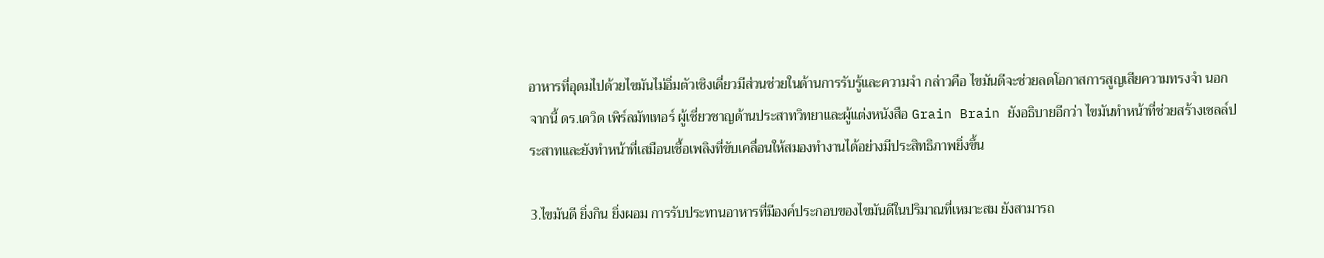อาหารที่อุดมไปด้วยไขมันไม่อิ่มตัวเชิงเดี่ยวมีส่วนช่วยในด้านการรับรู้และความจำ กล่าวคือ ไขมันดีจะช่วยลดโอกาสการสูญเสียความทรงจำ นอกจากนี้ ดร.เดวิด เพิร์ลมัทเทอร์ ผู้เชี่ยวชาญด้านประสาทวิทยาและผู้แต่งหนังสือ Grain Brain ยังอธิบายอีกว่า ไขมันทำหน้าที่ช่วยสร้างเซลล์ประสาทและยังทำหน้าที่เสมือนเชื้อเพลิงที่ขับเคลื่อนให้สมองทำงานได้อย่างมีประสิทธิภาพยิ่งขึ้น

3.ไขมันดี ยิ่งกิน ยิ่งผอม การรับประทานอาหารที่มีองค์ประกอบของไขมันดีในปริมาณที่เหมาะสม ยังสามารถ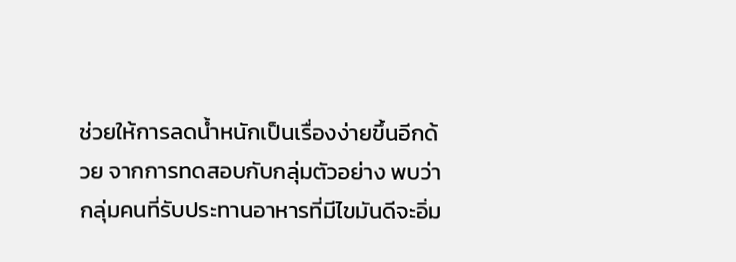ช่วยให้การลดน้ำหนักเป็นเรื่องง่ายขึ้นอีกด้วย จากการทดสอบกับกลุ่มตัวอย่าง พบว่า กลุ่มคนที่รับประทานอาหารที่มีไขมันดีจะอิ่ม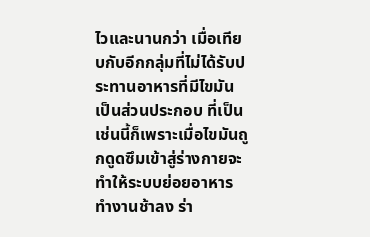ไวและนานกว่า เมื่อเทียบกับอีกกลุ่มที่ไม่ได้รับประทานอาหารที่มีไขมันเป็นส่วนประกอบ ที่เป็นเช่นนี้ก็เพราะเมื่อไขมันถูกดูดซึมเข้าสู่ร่างกายจะทำให้ระบบย่อยอาหารทำงานช้าลง ร่า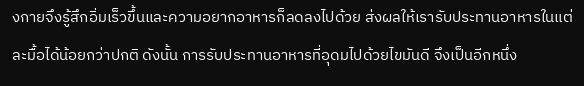งกายจึงรู้สึกอิ่มเร็วขึ้นและความอยากอาหารก็ลดลงไปด้วย ส่งผลให้เรารับประทานอาหารในแต่ละมื้อได้น้อยกว่าปกติ ดังนั้น การรับประทานอาหารที่อุดมไปด้วยไขมันดี จึงเป็นอีกหนึ่ง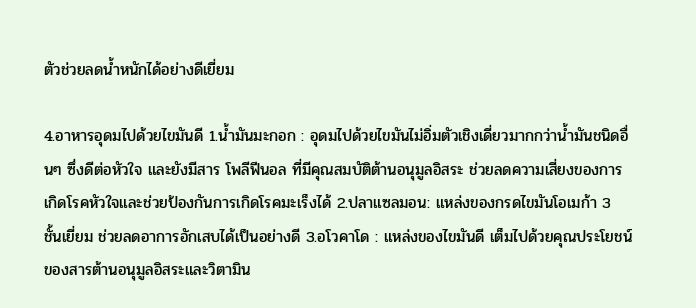ตัวช่วยลดน้ำหนักได้อย่างดีเยี่ยม

4.อาหารอุดมไปด้วยไขมันดี 1.น้ำมันมะกอก : อุดมไปด้วยไขมันไม่อิ่มตัวเชิงเดี่ยวมากกว่าน้ำมันชนิดอื่นๆ ซึ่งดีต่อหัวใจ และยังมีสาร โพลีฟีนอล ที่มีคุณสมบัติต้านอนุมูลอิสระ ช่วยลดความเสี่ยงของการเกิดโรคหัวใจและช่วยป้องกันการเกิดโรคมะเร็งได้ 2.ปลาแซลมอน: แหล่งของกรดไขมันโอเมก้า 3 ชั้นเยี่ยม ช่วยลดอาการอักเสบได้เป็นอย่างดี 3.อโวคาโด : แหล่งของไขมันดี เต็มไปด้วยคุณประโยชน์ของสารต้านอนุมูลอิสระและวิตามิน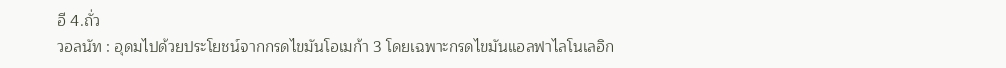อี 4.ถั่ว
วอลนัท : อุดมไปด้วยประโยชน์จากกรดไขมันโอเมก้า 3 โดยเฉพาะกรดไขมันแอลฟาไลโนเลอิก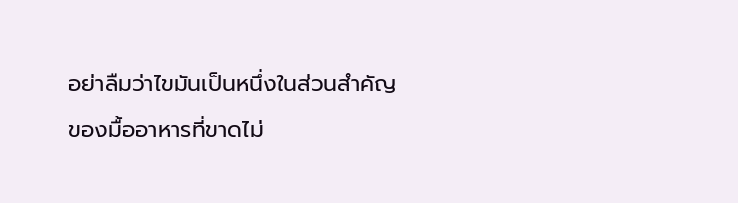อย่าลืมว่าไขมันเป็นหนึ่งในส่วนสำคัญของมื้ออาหารที่ขาดไม่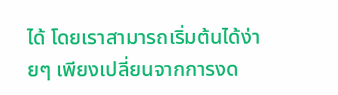ได้ โดยเราสามารถเริ่มต้นได้ง่ายๆ เพียงเปลี่ยนจากการงด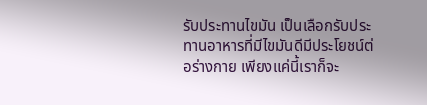รับประทานไขมัน เป็นเลือกรับประทานอาหารที่มีไขมันดีมีประโยชน์ต่อร่างกาย เพียงแค่นี้เราก็จะ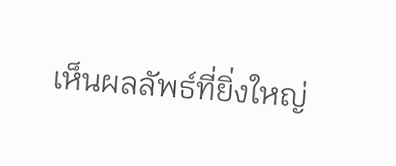เห็นผลลัพธ์ที่ยิ่งใหญ่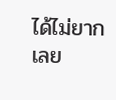ได้ไม่ยากเลย